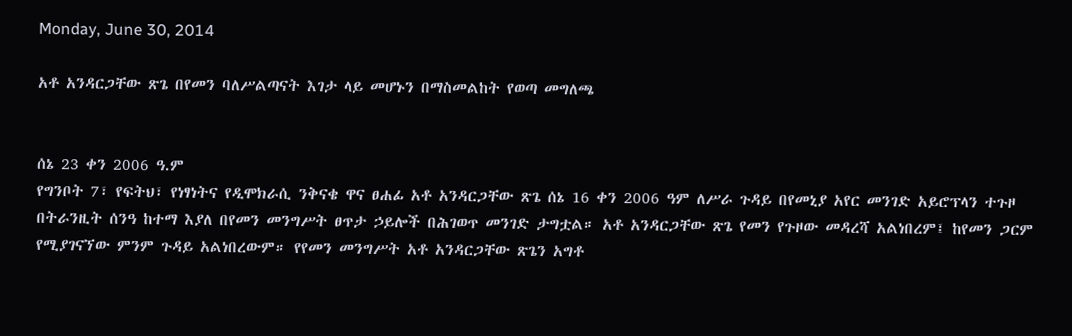Monday, June 30, 2014

አቶ አንዳርጋቸው ጽጌ በየመን ባለሥልጣናት እገታ ላይ መሆኑን በማስመልከት የወጣ መግለጫ


ሰኔ 23 ቀን 2006 ዓ.ም
የግንቦት 7፣ የፍትህ፣ የነፃነትና የዲሞክራሲ ንቅናቄ ዋና ፀሐፊ አቶ አንዳርጋቸው ጽጌ ሰኔ 16 ቀን 2006 ዓም ለሥራ ጉዳይ በየመኒያ አየር መንገድ አይሮፕላን ተጉዞ በትራንዚት ሰንዓ ከተማ እያለ በየመን መንግሥት ፀጥታ ኃይሎች በሕገወጥ መንገድ ታግቷል። አቶ አንዳርጋቸው ጽጌ የመን የጉዞው መዳረሻ አልነበረም፤ ከየመን ጋርም የሚያገናኘው ምንም ጉዳይ አልነበረውም። የየመን መንግሥት አቶ አንዳርጋቸው ጽጌን አግቶ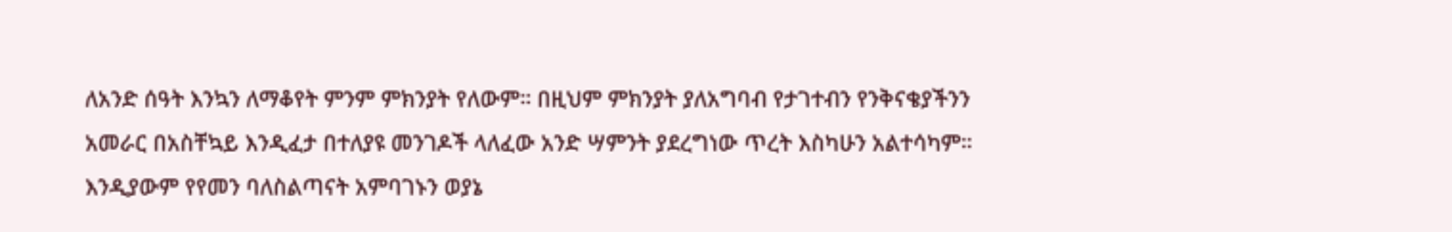ለአንድ ሰዓት እንኳን ለማቆየት ምንም ምክንያት የለውም። በዚህም ምክንያት ያለአግባብ የታገተብን የንቅናቄያችንን አመራር በአስቸኳይ እንዲፈታ በተለያዩ መንገዶች ላለፈው አንድ ሣምንት ያደረግነው ጥረት እስካሁን አልተሳካም። እንዲያውም የየመን ባለስልጣናት አምባገኑን ወያኔ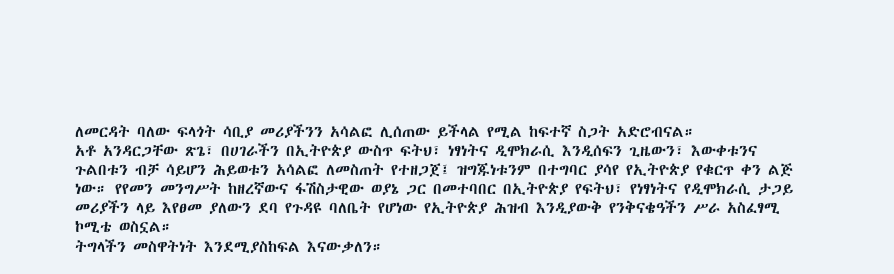ለመርዳት ባለው ፍላጎት ሳቢያ መሪያችንን አሳልፎ ሊሰጠው ይችላል የሚል ከፍተኛ ስጋት አድሮብናል።
አቶ አንዳርጋቸው ጽጌ፣ በሀገራችን በኢትዮጵያ ውስጥ ፍትህ፣ ነፃነትና ዲሞክራሲ እንዲሰፍን ጊዜውን፣ እውቀቱንና ጉልበቱን ብቻ ሳይሆን ሕይወቱን አሳልፎ ለመስጠት የተዘጋጀ፤ ዝግጁነቱንም በተግባር ያሳየ የኢትዮጵያ የቁርጥ ቀን ልጅ ነው። የየመን መንግሥት ከዘረኛውና ፋሽስታዊው ወያኔ ጋር በመተባበር በኢትዮጵያ የፍትህ፣ የነፃነትና የዲሞክራሲ ታጋይ መሪያችን ላይ እየፀመ ያለውን ደባ የጉዳዩ ባለቤት የሆነው የኢትዮጵያ ሕዝብ እንዲያውቅ የንቅናቄዓችን ሥራ አስፈፃሚ ኮሚቴ ወስኗል።
ትግላችን መስዋትነት እንደሚያስከፍል እናውቃለን።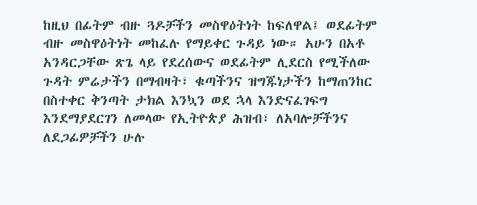ከዚህ በፊትም ብዙ ጓዶቻችን መስዋዕትነት ከፍለዋል፤ ወደፊትም ብዙ መስዋዕትነት መከፈሉ የማይቀር ጉዳይ ነው። አሁን በአቶ አንዳርጋቸው ጽጌ ላይ የደረሰውና ወደፊትም ሊደርስ የሚችለው ጉዳት ምሬታችን በማብዛት፣ ቁጣችንና ዝግጁነታችን ከማጠንከር በስተቀር ቅንጣት ታክል እንኳን ወደ ኋላ እንድናፈገፍግ እንደማያደርገን ለመላው የኢትዮጵያ ሕዝብ፣ ለአባሎቻችንና ለደጋፊዎቻችን ሁሉ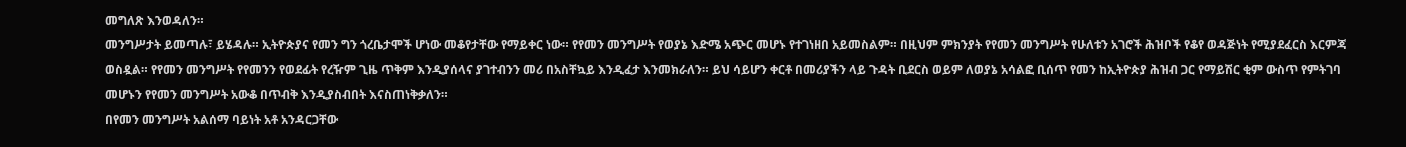መግለጽ እንወዳለን።
መንግሥታት ይመጣሉ፣ ይሄዳሉ። ኢትዮጵያና የመን ግን ጎረቤታሞች ሆነው መቆየታቸው የማይቀር ነው። የየመን መንግሥት የወያኔ እድሜ አጭር መሆኑ የተገነዘበ አይመስልም። በዚህም ምክንያት የየመን መንግሥት የሁለቱን አገሮች ሕዝቦች የቆየ ወዳጅነት የሚያደፈርስ እርምጃ ወስዷል። የየመን መንግሥት የየመንን የወደፊት የረዥም ጊዜ ጥቅም እንዲያሰላና ያገተብንን መሪ በአስቸኳይ እንዲፈታ እንመክራለን። ይህ ሳይሆን ቀርቶ በመሪያችን ላይ ጉዳት ቢደርስ ወይም ለወያኔ አሳልፎ ቢሰጥ የመን ከኢትዮጵያ ሕዝብ ጋር የማይሽር ቂም ውስጥ የምትገባ መሆኑን የየመን መንግሥት አውቆ በጥብቅ እንዲያስብበት እናስጠነቅቃለን።
በየመን መንግሥት አልሰማ ባይነት አቶ አንዳርጋቸው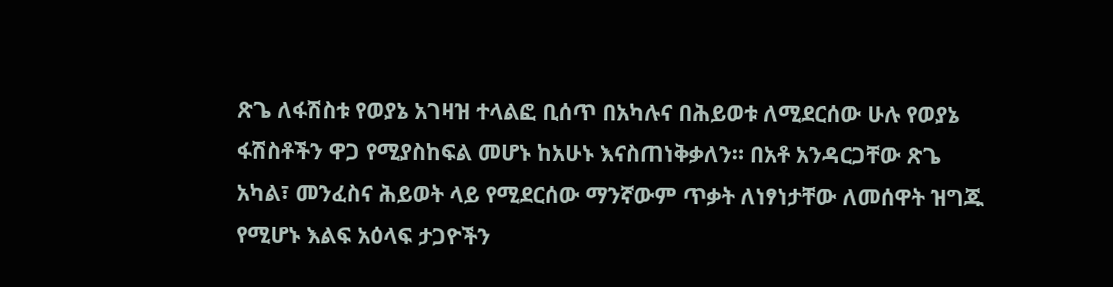ጽጌ ለፋሽስቱ የወያኔ አገዛዝ ተላልፎ ቢሰጥ በአካሉና በሕይወቱ ለሚደርሰው ሁሉ የወያኔ ፋሽስቶችን ዋጋ የሚያስከፍል መሆኑ ከአሁኑ እናስጠነቅቃለን። በአቶ አንዳርጋቸው ጽጌ አካል፣ መንፈስና ሕይወት ላይ የሚደርሰው ማንኛውም ጥቃት ለነፃነታቸው ለመሰዋት ዝግጁ የሚሆኑ እልፍ አዕላፍ ታጋዮችን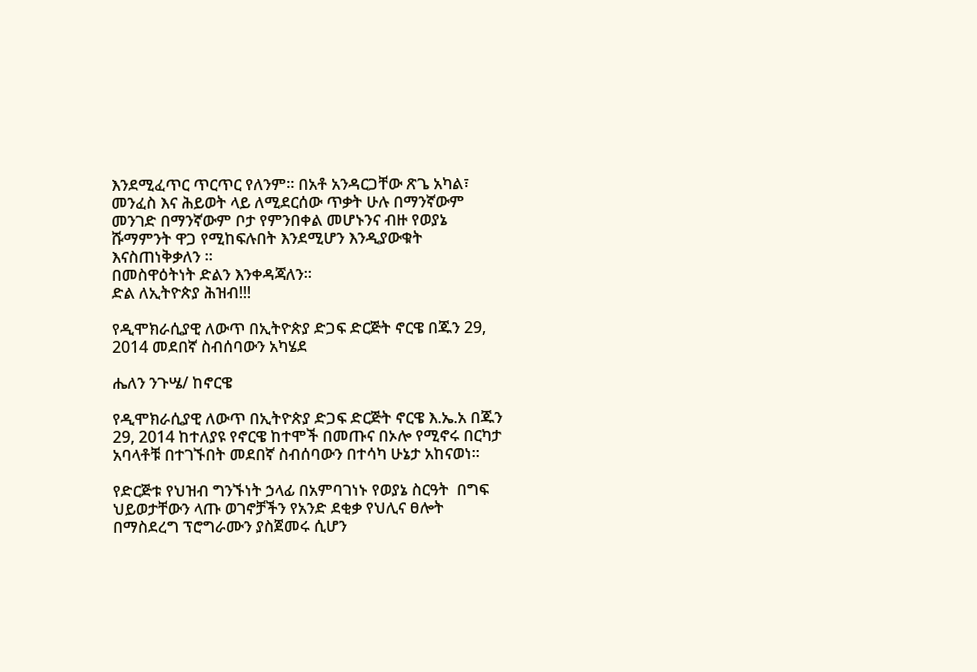እንደሚፈጥር ጥርጥር የለንም። በአቶ አንዳርጋቸው ጽጌ አካል፣ መንፈስ እና ሕይወት ላይ ለሚደርሰው ጥቃት ሁሉ በማንኛውም መንገድ በማንኛውም ቦታ የምንበቀል መሆኑንና ብዙ የወያኔ ሹማምንት ዋጋ የሚከፍሉበት እንደሚሆን እንዲያውቁት እናስጠነቅቃለን ።
በመስዋዕትነት ድልን እንቀዳጃለን።
ድል ለኢትዮጵያ ሕዝብ!!!

የዲሞክራሲያዊ ለውጥ በኢትዮጵያ ድጋፍ ድርጅት ኖርዌ በጁን 29, 2014 መደበኛ ስብሰባውን አካሄደ

ሔለን ንጉሤ/ ከኖርዌ

የዲሞክራሲያዊ ለውጥ በኢትዮጵያ ድጋፍ ድርጅት ኖርዌ እ.ኤ.አ በጁን 29, 2014 ከተለያዩ የኖርዌ ከተሞች በመጡና በኦሎ የሚኖሩ በርካታ አባላቶቹ በተገኙበት መደበኛ ስብሰባውን በተሳካ ሁኔታ አከናወነ።

የድርጅቱ የህዝብ ግንኙነት ኃላፊ በአምባገነኑ የወያኔ ስርዓት  በግፍ ህይወታቸውን ላጡ ወገኖቻችን የአንድ ደቂቃ የህሊና ፀሎት በማስደረግ ፕሮግራሙን ያስጀመሩ ሲሆን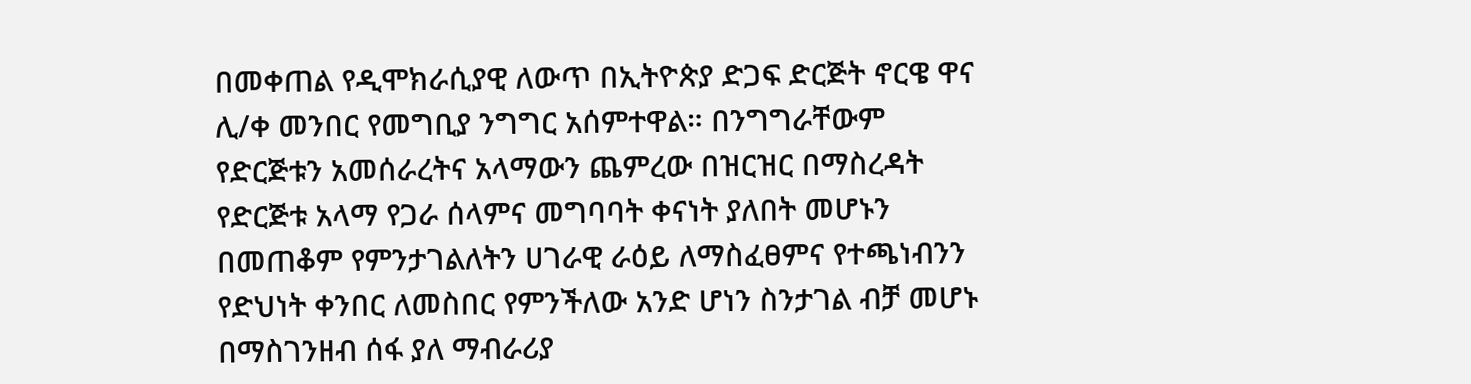በመቀጠል የዲሞክራሲያዊ ለውጥ በኢትዮጵያ ድጋፍ ድርጅት ኖርዌ ዋና ሊ/ቀ መንበር የመግቢያ ንግግር አሰምተዋል። በንግግራቸውም የድርጅቱን አመሰራረትና አላማውን ጨምረው በዝርዝር በማስረዳት የድርጅቱ አላማ የጋራ ሰላምና መግባባት ቀናነት ያለበት መሆኑን በመጠቆም የምንታገልለትን ሀገራዊ ራዕይ ለማስፈፀምና የተጫነብንን የድህነት ቀንበር ለመስበር የምንችለው አንድ ሆነን ስንታገል ብቻ መሆኑ በማስገንዘብ ሰፋ ያለ ማብራሪያ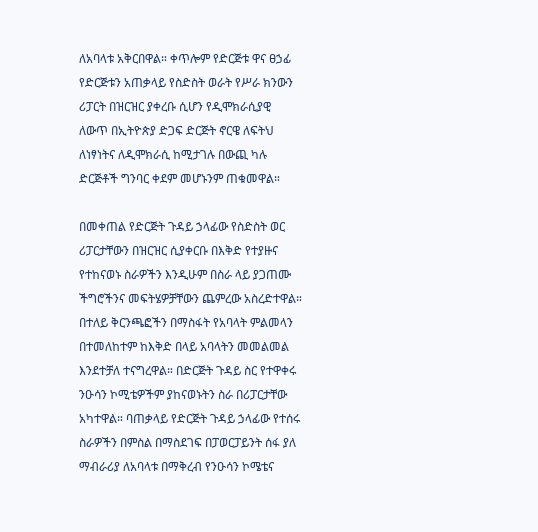ለአባላቱ አቅርበዋል። ቀጥሎም የድርጅቱ ዋና ፀኃፊ የድርጅቱን አጠቃላይ የስድስት ወራት የሥራ ክንውን ሪፓርት በዝርዝር ያቀረቡ ሲሆን የዲሞክራሲያዊ ለውጥ በኢትዮጵያ ድጋፍ ድርጅት ኖርዌ ለፍትህ ለነፃነትና ለዲሞክራሲ ከሚታገሉ በውጪ ካሉ ድርጅቶች ግንባር ቀደም መሆኑንም ጠቁመዋል።

በመቀጠል የድርጅት ጉዳይ ኃላፊው የስድስት ወር ሪፓርታቸውን በዝርዝር ሲያቀርቡ በእቅድ የተያዙና የተከናወኑ ስራዎችን እንዲሁም በስራ ላይ ያጋጠሙ ችግሮችንና መፍትሄዎቻቸውን ጨምረው አስረድተዋል። በተለይ ቅርንጫፎችን በማስፋት የአባላት ምልመላን በተመለከተም ከእቅድ በላይ አባላትን መመልመል እንደተቻለ ተናግረዋል። በድርጅት ጉዳይ ስር የተዋቀሩ ንዑሳን ኮሚቴዎችም ያከናወኑትን ስራ በሪፓርታቸው አካተዋል። ባጠቃላይ የድርጅት ጉዳይ ኃላፊው የተሰሩ ስራዎችን በምስል በማስደገፍ በፓወርፓይንት ሰፋ ያለ ማብራሪያ ለአባላቱ በማቅረብ የንዑሳን ኮሜቴና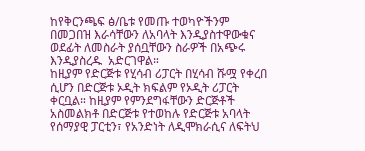ከየቅርንጫፍ ፅ/ቤቱ የመጡ ተወካዮችንም በመጋበዝ እራሳቸውን ለአባላት እንዲያስተዋውቁና ወደፊት ለመስራት ያሰቧቸውን ስራዎች በአጭሩ እንዲያስረዱ  አድርገዋል።
ከዚያም የድርጅቱ የሂሳብ ሪፓርት በሂሳብ ሹሟ የቀረበ ሲሆን በድርጅቱ ኦዲት ክፍልም የኦዲት ሪፓርት ቀርቧል። ከዚያም የምንደግፋቸውን ድርጅቶች አስመልክቶ በድርጅቱ የተወከሉ የድርጅቱ አባላት የሰማያዊ ፓርቲን፣ የአንድነት ለዲሞክራሲና ለፍትህ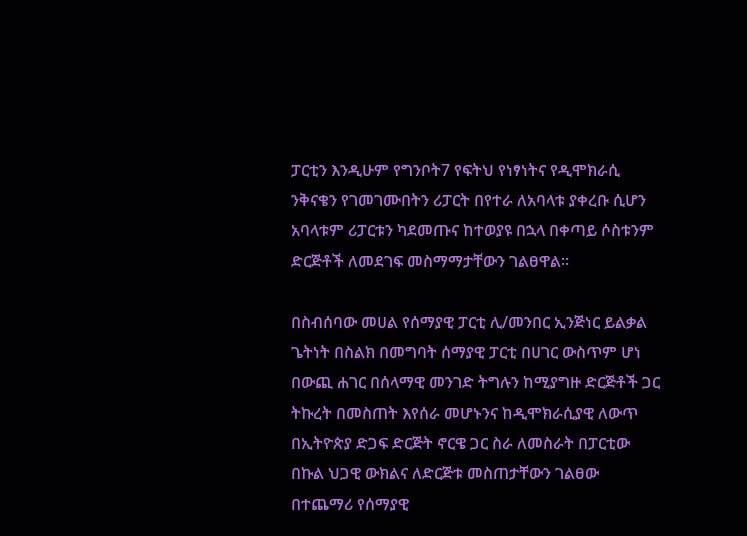ፓርቲን እንዲሁም የግንቦት7 የፍትህ የነፃነትና የዲሞክራሲ ንቅናቄን የገመገሙበትን ሪፓርት በየተራ ለአባላቱ ያቀረቡ ሲሆን አባላቱም ሪፓርቱን ካደመጡና ከተወያዩ በኋላ በቀጣይ ሶስቱንም ድርጅቶች ለመደገፍ መስማማታቸውን ገልፀዋል።

በስብሰባው መሀል የሰማያዊ ፓርቲ ሊ/መንበር ኢንጅነር ይልቃል ጌትነት በስልክ በመግባት ሰማያዊ ፓርቲ በሀገር ውስጥም ሆነ በውጪ ሐገር በሰላማዊ መንገድ ትግሉን ከሚያግዙ ድርጅቶች ጋር ትኩረት በመስጠት እየሰራ መሆኑንና ከዲሞክራሲያዊ ለውጥ በኢትዮጵያ ድጋፍ ድርጅት ኖርዌ ጋር ስራ ለመስራት በፓርቲው በኩል ህጋዊ ውክልና ለድርጅቱ መስጠታቸውን ገልፀው በተጨማሪ የሰማያዊ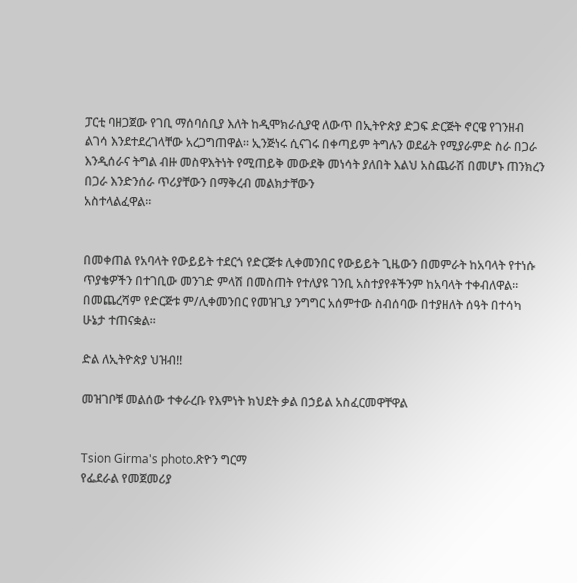ፓርቲ ባዘጋጀው የገቢ ማሰባሰቢያ እለት ከዲሞክራሲያዊ ለውጥ በኢትዮጵያ ድጋፍ ድርጅት ኖርዌ የገንዘብ ልገሳ እንደተደረገላቸው አረጋግጠዋል። ኢንጅነሩ ሲናገሩ በቀጣይም ትግሉን ወደፊት የሚያራምድ ስራ በጋራ እንዲሰራና ትግል ብዙ መስዋእትነት የሚጠይቅ መውደቅ መነሳት ያለበት እልህ አስጨራሽ በመሆኑ ጠንክረን በጋራ እንድንሰራ ጥሪያቸውን በማቅረብ መልክታቸውን
አስተላልፈዋል።


በመቀጠል የአባላት የውይይት ተደርጎ የድርጅቱ ሊቀመንበር የውይይት ጊዜውን በመምራት ከአባላት የተነሱ ጥያቄዎችን በተገቢው መንገድ ምላሽ በመስጠት የተለያዩ ገንቢ አስተያየቶችንም ከአባላት ተቀብለዋል። በመጨረሻም የድርጅቱ ም/ሊቀመንበር የመዝጊያ ንግግር አሰምተው ስብሰባው በተያዘለት ሰዓት በተሳካ ሁኔታ ተጠናቋል።

ድል ለኢትዮጵያ ህዝብ!!

መዝገቦቹ መልሰው ተቀራረቡ የእምነት ክህደት ቃል በኃይል አስፈርመዋቸዋል


Tsion Girma's photo.ጽዮን ግርማ
የፌደራል የመጀመሪያ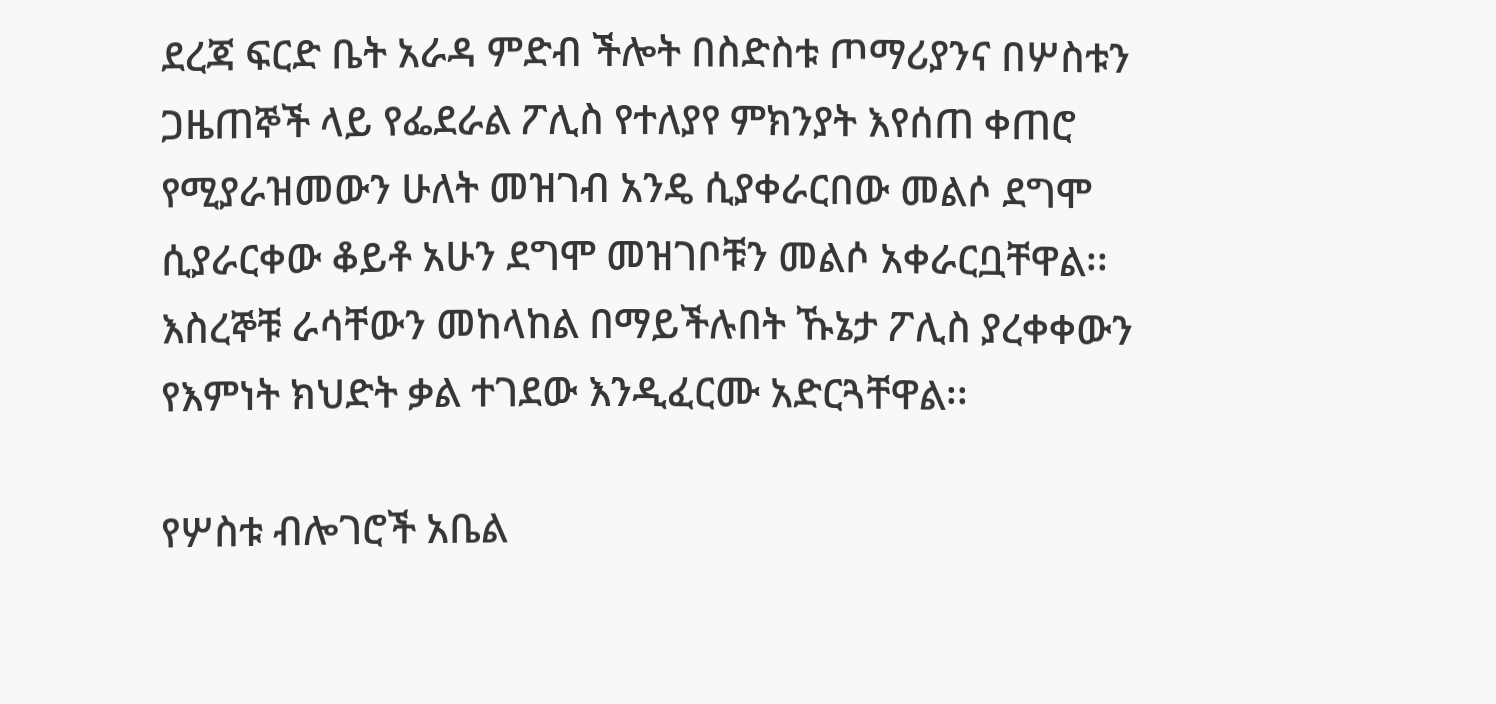ደረጃ ፍርድ ቤት አራዳ ምድብ ችሎት በስድስቱ ጦማሪያንና በሦስቱን ጋዜጠኞች ላይ የፌደራል ፖሊስ የተለያየ ምክንያት እየሰጠ ቀጠሮ የሚያራዝመውን ሁለት መዝገብ አንዴ ሲያቀራርበው መልሶ ደግሞ ሲያራርቀው ቆይቶ አሁን ደግሞ መዝገቦቹን መልሶ አቀራርቧቸዋል፡፡እስረኞቹ ራሳቸውን መከላከል በማይችሉበት ኹኔታ ፖሊስ ያረቀቀውን የእምነት ክህድት ቃል ተገደው እንዲፈርሙ አድርጓቸዋል፡፡

የሦስቱ ብሎገሮች አቤል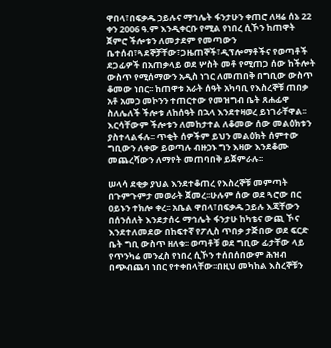ዋበላ፣በፍቃዱ ኃይሉና ማኅሌት ፋንታሁን ቀጠሮ ለዛሬ ሰኔ 22 ቀን 2006 ዓ.ም እንዲቀርቡ የሚል የነበረ ሲኾን ከጠዋት ጀምሮ ችሎቱን ለመታደም የመጣውን ቤተሰብ፣ጓደኞቻቸው፣ጋዜጠኞች፣ዲፕሎማቶችና የወጣቶች ደጋፊዎች በአጠቃላይ ወደ ሦስት መቶ የሚጠጋ ሰው ከችሎት ውስጥ የሚሰማውን አዲስ ነገር ለመጠበቅ በግቢው ውስጥ ቆመው ነበር፡፡ ከጠዋቱ አራት ሰዓት አካባቢ የእስረኞቹ ጠበቃ አቶ አመኃ መኮንን ተጠርተው የመዝግብ ቤት ጸሐፊዋ ስለሌለች ችሎቱ ለከሰዓት በኋላ እንደተዛወረ ይነገራቸዋል፡፡ እርሳቸውም ችሎቱን ለመከታተል ለቆመው ሰው መልዕክቱን ያስተላልፋሉ፡፡ ጥቂት ሰዎችም ይህን መልዕክት ሰምተው ግቢውን ለቀው ይወጣሉ ብዙኃኑ ግን እዛው እንደቆሙ መጨረሻውን ለማየት መጠባበቅ ይጀምራሉ፡፡

ሠላሳ ደቂቃ ያህል እንደተቆጠረ የእስረኞቹ መምጣት በጉምጉምታ መወራት ጀመረ፡፡ሁሉም ሰው ወደ ጓሮው በር ዐይኑን ተክሎ ቀረ፡፡ አቤል ዋበላ፣በፍቃዱ ኃይሉ እጃቸውን በሰንሰለት እንደታሰሩ ማኅሌት ፋንታሁ ከካቴና ውጪ ኾና እንደተለመደው በከፍተኛ የፖሊስ ጥበቃ ታጅበው ወደ ፍርድ ቤት ግቢ ውስጥ ዘለቁ፡፡ ወጣቶቹ ወደ ግቢው ፊታቸው ላይ የጥንካሬ መንፈስ የነበረ ሲኾን ተሰበሰበውም ሕዝብ በጭብጨባ ነበር የተቀበላቸው፡፡በዚህ መካከል እስረኞቹን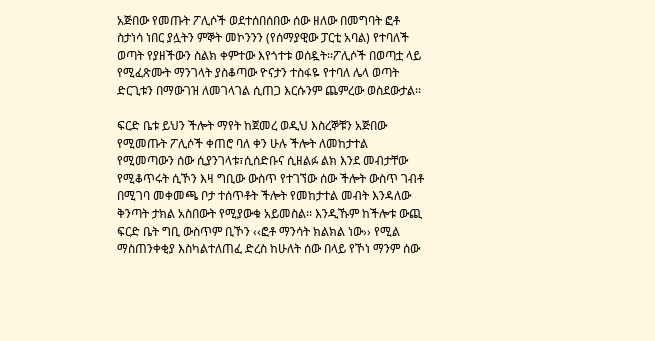አጅበው የመጡት ፖሊሶች ወደተሰበሰበው ሰው ዘለው በመግባት ፎቶ ስታነሳ ነበር ያሏትን ምኞት መኮንንን (የሰማያዊው ፓርቲ አባል) የተባለች ወጣት የያዘችውን ስልክ ቀምተው እየጎተቱ ወሰዷት፡፡ፖሊሶች በወጣቷ ላይ የሚፈጽሙት ማንገላት ያስቆጣው ዮናታን ተስፋዬ የተባለ ሌላ ወጣት ድርጊቱን በማውገዝ ለመገላገል ሲጠጋ እርሱንም ጨምረው ወስደውታል፡፡

ፍርድ ቤቱ ይህን ችሎት ማየት ከጀመረ ወዲህ እስረኞቹን አጅበው የሚመጡት ፖሊሶች ቀጠሮ ባለ ቀን ሁሉ ችሎት ለመከታተል የሚመጣውን ሰው ሲያንገላቱ፣ሲሰድቡና ሲዘልፉ ልክ እንደ መብታቸው የሚቆጥሩት ሲኾን እዛ ግቢው ውስጥ የተገኘው ሰው ችሎት ውስጥ ገብቶ በሚገባ መቀመጫ ቦታ ተሰጥቶት ችሎት የመከታተል መብት እንዳለው ቅንጣት ታክል አስበውት የሚያውቁ አይመስል፡፡ እንዲኹም ከችሎቱ ውጪ ፍርድ ቤት ግቢ ውስጥም ቢኾን ‹‹ፎቶ ማንሳት ክልክል ነው›› የሚል ማስጠንቀቂያ እስካልተለጠፈ ድረስ ከሁለት ሰው በላይ የኾነ ማንም ሰው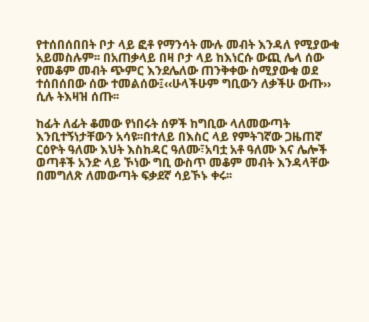የተሰበሰበበት ቦታ ላይ ፎቶ የማንሳት ሙሉ መብት እንዳለ የሚያውቁ አይመስሉም፡፡ በአጠቃላይ በዛ ቦታ ላይ ከእነርሱ ውጪ ሌላ ሰው የመቆም መብት ጭምር እንደሌለው ጠንቅቀው ስሚያውቁ ወደ ተሰበሰበው ሰው ተመልሰው፤‹‹ሁላችሁም ግቢውን ለቃችሁ ውጡ›› ሲሉ ትእዛዝ ሰጡ፡፡

ከፊት ለፊት ቆመው የነበሩት ሰዎች ከግቢው ላለመውጣት እንቢተኝነታቸውን አሳዩ፡፡በተለይ በእስር ላይ የምትገኛው ጋዜጠኛ ርዕዮት ዓለሙ እህት እስከዳር ዓለሙ፣አባቷ አቶ ዓለሙ እና ሌሎች ወጣቶች አንድ ላይ ኾነው ግቢ ውስጥ መቆም መብት እንዳላቸው በመግለጽ ለመውጣት ፍቃደኛ ሳይኾኑ ቀሩ፡፡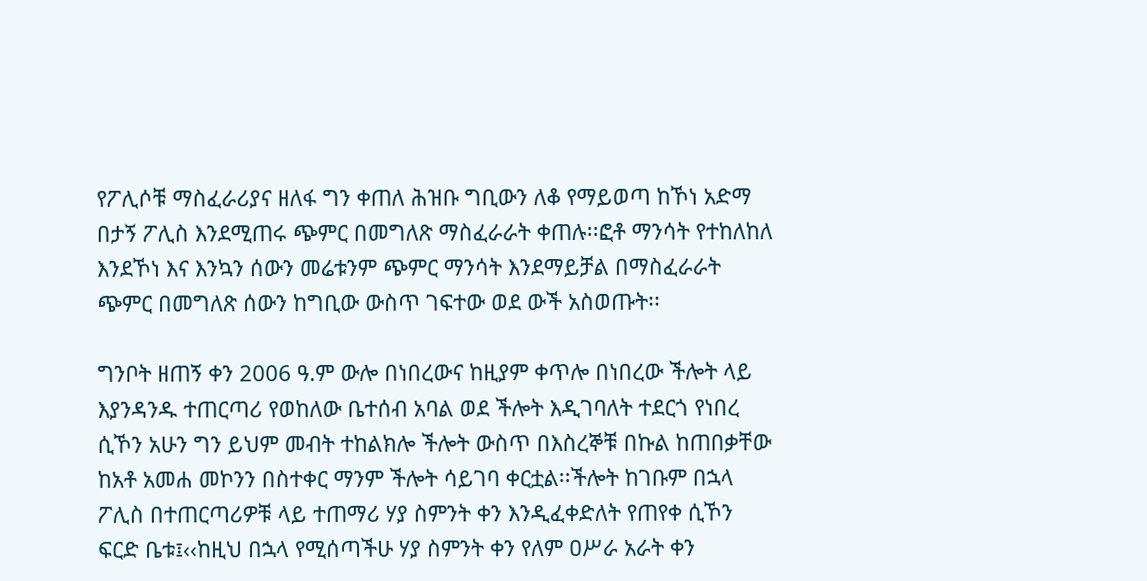የፖሊሶቹ ማስፈራሪያና ዘለፋ ግን ቀጠለ ሕዝቡ ግቢውን ለቆ የማይወጣ ከኾነ አድማ በታኝ ፖሊስ እንደሚጠሩ ጭምር በመግለጽ ማስፈራራት ቀጠሉ፡፡ፎቶ ማንሳት የተከለከለ እንደኾነ እና እንኳን ሰውን መሬቱንም ጭምር ማንሳት እንደማይቻል በማስፈራራት ጭምር በመግለጽ ሰውን ከግቢው ውስጥ ገፍተው ወደ ውች አስወጡት፡፡

ግንቦት ዘጠኝ ቀን 2006 ዓ.ም ውሎ በነበረውና ከዚያም ቀጥሎ በነበረው ችሎት ላይ እያንዳንዱ ተጠርጣሪ የወከለው ቤተሰብ አባል ወደ ችሎት እዲገባለት ተደርጎ የነበረ ሲኾን አሁን ግን ይህም መብት ተከልክሎ ችሎት ውስጥ በእስረኞቹ በኩል ከጠበቃቸው ከአቶ አመሐ መኮንን በስተቀር ማንም ችሎት ሳይገባ ቀርቷል፡፡ችሎት ከገቡም በኋላ ፖሊስ በተጠርጣሪዎቹ ላይ ተጠማሪ ሃያ ስምንት ቀን እንዲፈቀድለት የጠየቀ ሲኾን ፍርድ ቤቱ፤‹‹ከዚህ በኋላ የሚሰጣችሁ ሃያ ስምንት ቀን የለም ዐሥራ አራት ቀን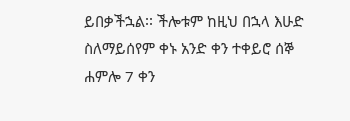ይበቃችኋል፡፡ ችሎቱም ከዚህ በኋላ እሁድ ስለማይሰየም ቀኑ አንድ ቀን ተቀይሮ ሰኞ ሐምሎ 7 ቀን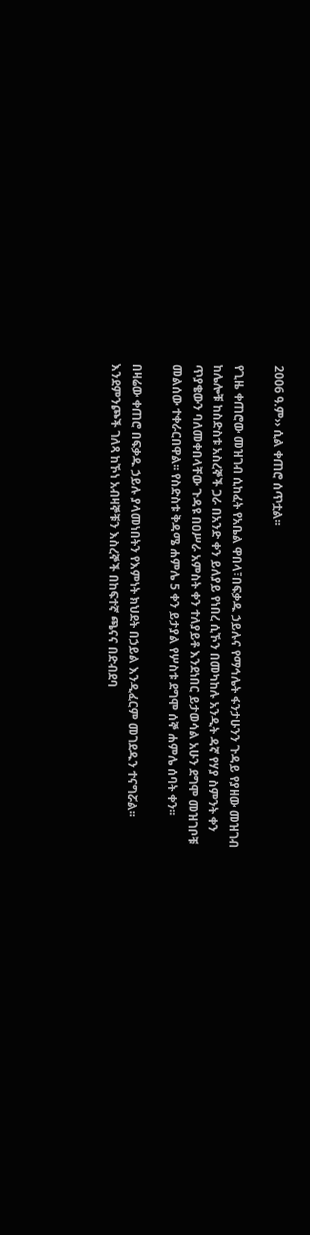2006 ዓ.ም›› ሲል ቀጠሮ ሰጥቷል፡፡

የጊዜ ቀጠሮው መዝገብ ሲከፈት የአቤል ዋበላ፣በፍቃዱ ኃይሉና የማኅሌት ፋንታሁንን ጉዳይ የያዘው መዝገብ ከሌሎቹ ከስድስቱ አስረኞች ጋራ በአንድ ቀን ይለያይ የነበረ ሲኾን በመካከሉ አንዲት ዳኛ የሃያ ስምንት ቀን ጥያቄውን ባለመቀበላቸው ጉዳዩ በዐሥራ አምስት ቀን ተለያይቶ እንደነበር ይታወሳል አሁን ደግሞ መዝገቦቹ መልሰው ተቀራርበዋል፡፡ የስድስቱ ቅዳሜ ሐምሌ 5 ቀን ይታያል የሦስቱ ደግሞ ሰኞ ሐምሌ ሰባት ቀን፡፡

በዛሬው ቀጠሮ በፍቃዱ ኃይሉ ያላመነበትን የእምነት ክህደት በኃይል እንዲፈርም መገደዱን ተናግሯል፡፡ እንደምንጮች ገለጻ ከኾነ አብዛኞቹን እስረኞች በከፍተኛ ጫናና በድብደባ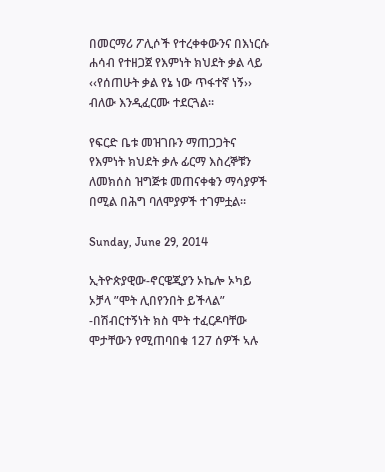በመርማሪ ፖሊሶች የተረቀቀውንና በእነርሱ ሐሳብ የተዘጋጀ የእምነት ክህደት ቃል ላይ ‹‹የሰጠሁት ቃል የኔ ነው ጥፋተኛ ነኝ›› ብለው እንዲፈርሙ ተደርጓል፡፡

የፍርድ ቤቱ መዝገቡን ማጠጋጋትና የእምነት ክህደት ቃሉ ፊርማ እስረኞቹን ለመክሰስ ዝግጅቱ መጠናቀቁን ማሳያዎች በሚል በሕግ ባለሞያዎች ተገምቷል፡፡

Sunday, June 29, 2014

ኢትዮጵያዊው-ኖርዌጂያን ኦኬሎ ኦካይ ኦቻላ ”ሞት ሊበየንበት ይችላል” -በሽብርተኝነት ክስ ሞት ተፈርዶባቸው ሞታቸውን የሚጠባበቁ 127 ሰዎች ኣሉ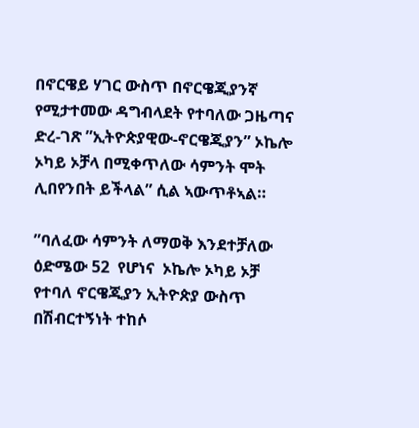በኖርዌይ ሃገር ውስጥ በኖርዌጂያንኛ የሚታተመው ዳግብላደት የተባለው ጋዜጣና ድረ-ገጽ ”ኢትዮጵያዊው-ኖርዌጂያን” ኦኬሎ ኦካይ ኦቻላ በሚቀጥለው ሳምንት ሞት ሊበየንበት ይችላል” ሲል ኣውጥቶኣል።

”ባለፈው ሳምንት ለማወቅ እንደተቻለው ዕድሜው 52  የሆነና  ኦኬሎ ኦካይ ኦቻ  የተባለ ኖርዌጂያን ኢትዮጵያ ውስጥ በሽብርተኝነት ተከሶ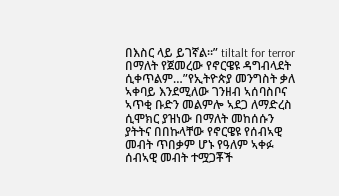በእስር ላይ ይገኛል።” tiltalt for terror በማለት የጀመረው የኖርዌዩ ዳግብላደት ሲቀጥልም…”የኢትዮጵያ መንግስት ቃለ ኣቀባይ እንደሚለው ገንዘብ ኣሰባስቦና ኣጥቂ ቡድን መልምሎ ኣደጋ ለማድረስ ሲሞክር ያዝነው በማለት መከሰሱን ያትትና በበኩላቸው የኖርዌዩ የሰብኣዊ መብት ጥበቃም ሆኑ የዓለም ኣቀፉ ሰብኣዊ መብት ተሟጋቾች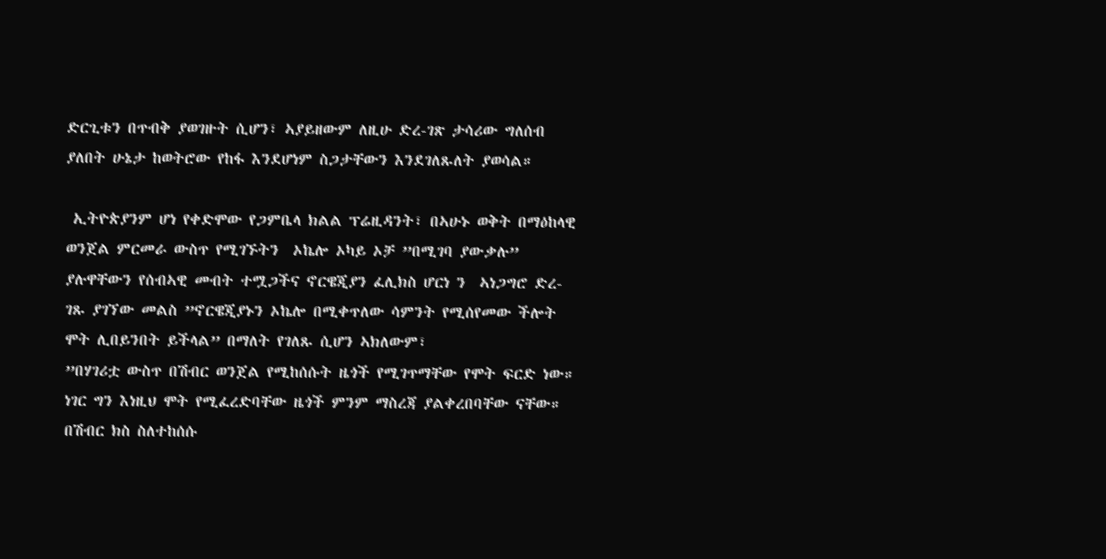ድርጊቱን በጥብቅ ያወገዙት ሲሆን፣ ኣያይዘውም ለዚሁ ድረ-ገጽ ታሳሪው ግለሰብ ያለበት ሁኔታ ከወትሮው የከፋ እንደሆነም ስጋታቸውን እንደገለጹለት ያወሳል።

 ኢትዮጵያንም ሆነ የቀድሞው የጋምቤላ ክልል ፕሬዚዳንት፣ በኣሁኑ ወቅት በማዕከላዊ ወንጀል ምርመራ ውስጥ የሚገኙትን  ኦኬሎ ኦካይ ኦቻ ”በሚገባ ያውቃሉ” ያሉዋቸውን የሰብኣዊ መብት ተሟጋችና ኖርዌጂያን ፈሊክስ ሆርነ ን  ኣነጋግሮ ድረ-ገጹ ያገኘው መልስ ”ኖርዌጂያኑን ኦኬሎ በሚቀጥለው ሳምንት የሚሰየመው ችሎት ሞት ሊበይንበት ይችላል” በማለት የገለጹ ሲሆን ኣክለውም፣
”በሃገሪቷ ውስጥ በሽብር ወንጀል የሚከሰሱት ዜጎች የሚገጥማቸው የሞት ፍርድ ነው። ነገር ግን እነዚህ ሞት የሚፈረድባቸው ዜጎች ምንም ማስረጃ ያልቀረበባቸው ናቸው። በሽብር ክስ ስለተከሰሱ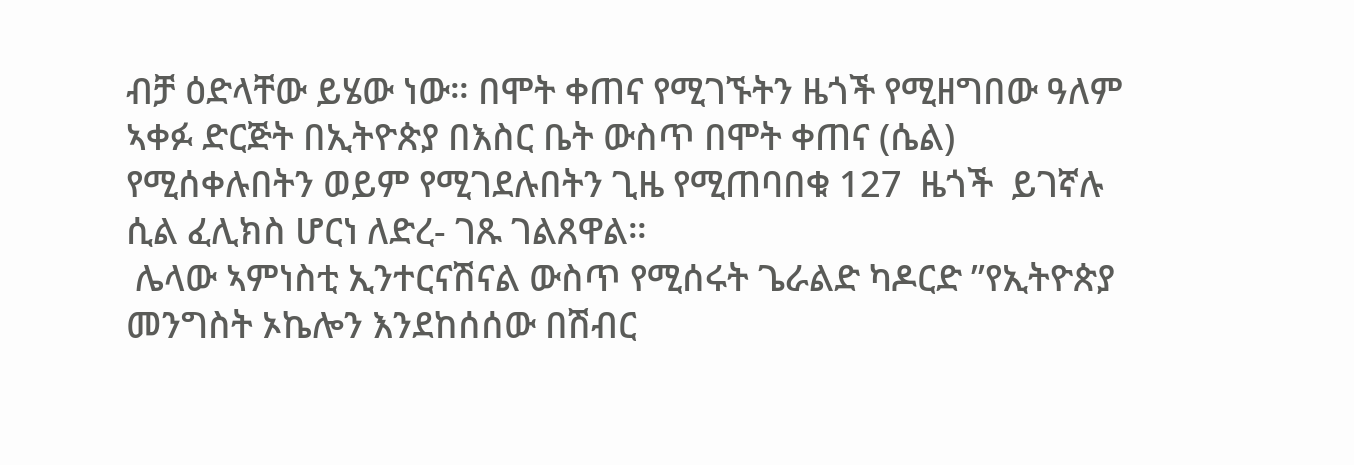ብቻ ዕድላቸው ይሄው ነው። በሞት ቀጠና የሚገኙትን ዜጎች የሚዘግበው ዓለም ኣቀፉ ድርጅት በኢትዮጵያ በእስር ቤት ውስጥ በሞት ቀጠና (ሴል) የሚሰቀሉበትን ወይም የሚገደሉበትን ጊዜ የሚጠባበቁ 127  ዜጎች  ይገኛሉ ሲል ፈሊክስ ሆርነ ለድረ- ገጹ ገልጸዋል።
 ሌላው ኣምነስቲ ኢንተርናሽናል ውስጥ የሚሰሩት ጌራልድ ካዶርድ ”የኢትዮጵያ መንግስት ኦኬሎን እንደከሰሰው በሽብር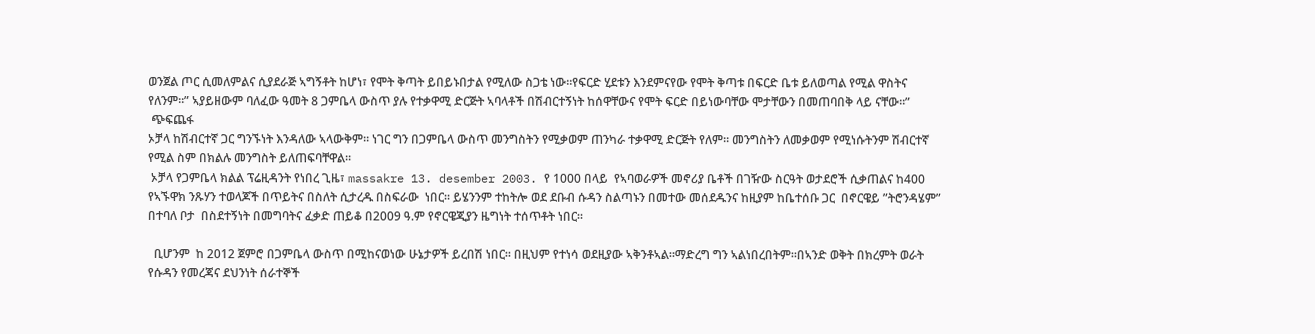ወንጀል ጦር ሲመለምልና ሲያደራጅ ኣግኝቶት ከሆነ፣ የሞት ቅጣት ይበይኑበታል የሚለው ስጋቴ ነው።የፍርድ ሂደቱን እንደምናየው የሞት ቅጣቱ በፍርድ ቤቱ ይለወጣል የሚል ዋስትና የለንም።” ኣያይዘውም ባለፈው ዓመት 8 ጋምቤላ ውስጥ ያሉ የተቃዋሚ ድርጅት ኣባላቶች በሽብርተኝነት ከሰዋቸውና የሞት ፍርድ በይነውባቸው ሞታቸውን በመጠባበቅ ላይ ናቸው።”
 ጭፍጨፋ
ኦቻላ ከሽብርተኛ ጋር ግንኙነት እንዳለው ኣላውቅም። ነገር ግን በጋምቤላ ውስጥ መንግስትን የሚቃወም ጠንካራ ተቃዋሚ ድርጅት የለም። መንግስትን ለመቃወም የሚነሱትንም ሽብርተኛ የሚል ስም በክልሉ መንግስት ይለጠፍባቸዋል።
 ኦቻላ የጋምቤላ ክልል ፕሬዚዳንት የነበረ ጊዜ፣ massakre 13. desember 2003. የ 1000 በላይ  የኣባወራዎች መኖሪያ ቤቶች በገዥው ስርዓት ወታደሮች ሲቃጠልና ከ400 የኣኙዋክ ንጹሃን ተወላጆች በጥይትና በስለት ሲታረዱ በስፍራው  ነበር። ይሄንንም ተከትሎ ወደ ደቡብ ሱዳን ስልጣኑን በመተው መሰደዱንና ከዚያም ከቤተሰቡ ጋር  በኖርዌይ ”ትሮንዳሄም” በተባለ ቦታ  በስደተኝነት በመግባትና ፈቃድ ጠይቆ በ2009 ዓ.ም የኖርዌጂያን ዜግነት ተሰጥቶት ነበር።

  ቢሆንም  ከ 2012 ጀምሮ በጋምቤላ ውስጥ በሚከናወነው ሁኔታዎች ይረበሽ ነበር። በዚህም የተነሳ ወደዚያው ኣቅንቶኣል።ማድረግ ግን ኣልነበረበትም።በኣንድ ወቅት በክረምት ወራት የሱዳን የመረጃና ደህንነት ሰራተኞች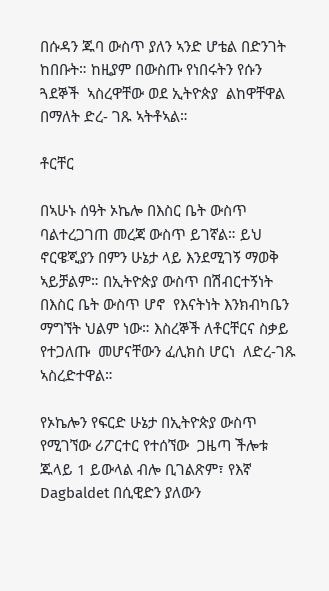በሱዳን ጁባ ውስጥ ያለን ኣንድ ሆቴል በድንገት ከበቡት። ከዚያም በውስጡ የነበሩትን የሱን ጓደኞች  ኣስረዋቸው ወደ ኢትዮጵያ  ልከዋቸዋል በማለት ድረ- ገጹ ኣትቶኣል።

ቶርቸር

በኣሁኑ ሰዓት ኦኬሎ በእስር ቤት ውስጥ ባልተረጋገጠ መረጃ ውስጥ ይገኛል። ይህ ኖርዌጂያን በምን ሁኔታ ላይ እንደሚገኝ ማወቅ ኣይቻልም። በኢትዮጵያ ውስጥ በሽብርተኝነት በእስር ቤት ውስጥ ሆኖ  የእናትነት እንክብካቤን ማግኘት ህልም ነው። እስረኞች ለቶርቸርና ስቃይ የተጋለጡ  መሆናቸውን ፈሊክስ ሆርነ  ለድረ-ገጹ ኣስረድተዋል።

የኦኬሎን የፍርድ ሁኔታ በኢትዮጵያ ውስጥ የሚገኘው ሪፖርተር የተሰኘው  ጋዜጣ ችሎቱ  ጁላይ 1 ይውላል ብሎ ቢገልጽም፣ የእኛ Dagbaldet በሲዊድን ያለውን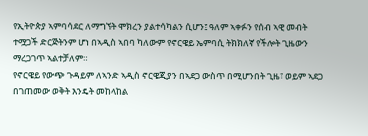የኢትዮጵያ ኣምባሳደር ለማግኘት ሞክረን ያልተሳካልን ሲሆን፤ ዓለም ኣቀፉን የሰብ ኣዊ መብት ተሟጋች ድርጅትንም ሆነ በኣዲስ ኣበባ ካለውም የኖርዌይ ኤምባሲ ትክክለኛ የችሎት ጊዜውን ማረጋገጥ ኣልተቻለም።
የኖርዌይ የውጭ ጉዳይም ለኣንድ ኣዲስ ኖርዌጂያን በኣደጋ ውስጥ በሚሆንበት ጊዜ፣ ወይም ኣደጋ በገጠመው ወቅት እንዴት መከላከል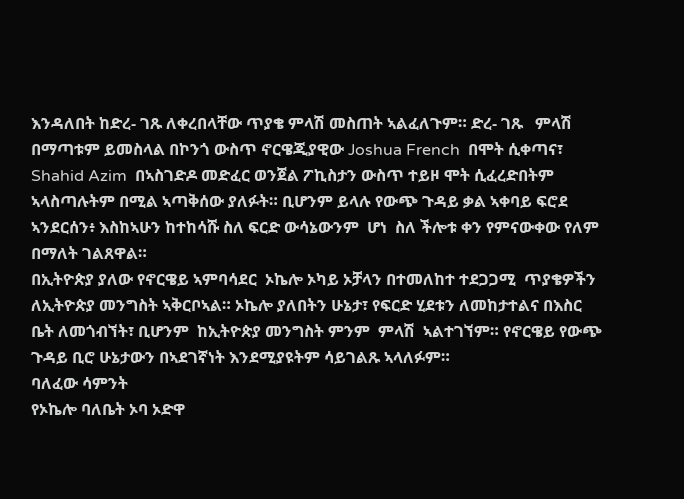እንዳለበት ከድረ- ገጹ ለቀረበላቸው ጥያቄ ምላሽ መስጠት ኣልፈለጉም። ድረ- ገጹ   ምላሽ በማጣቱም ይመስላል በኮንጎ ውስጥ ኖርዌጂያዊው Joshua French  በሞት ሲቀጣና፣  Shahid Azim  በኣስገድዶ መድፈር ወንጀል ፖኪስታን ውስጥ ተይዞ ሞት ሲፈረድበትም ኣላስጣሉትም በሚል ኣጣቅሰው ያለፉት። ቢሆንም ይላሉ የውጭ ጉዳይ ቃል ኣቀባይ ፍሮደ ኣንደርሰን፥ እስከኣሁን ከተከሳሹ ስለ ፍርድ ውሳኔውንም  ሆነ  ስለ ችሎቱ ቀን የምናውቀው የለም በማለት ገልጸዋል።
በኢትዮጵያ ያለው የኖርዌይ ኣምባሳደር  ኦኬሎ ኦካይ ኦቻላን በተመለከተ ተደጋጋሚ  ጥያቄዎችን ለኢትዮጵያ መንግስት ኣቅርቦኣል። ኦኬሎ ያለበትን ሁኔታ፣ የፍርድ ሂደቱን ለመከታተልና በእስር ቤት ለመጎብኘት፣ ቢሆንም  ከኢትዮጵያ መንግስት ምንም  ምላሽ  ኣልተገኘም። የኖርዌይ የውጭ ጉዳይ ቢሮ ሁኔታውን በኣደገኛነት እንደሚያዩትም ሳይገልጹ ኣላለፉም።
ባለፈው ሳምንት
የኦኬሎ ባለቤት ኦባ ኦድዋ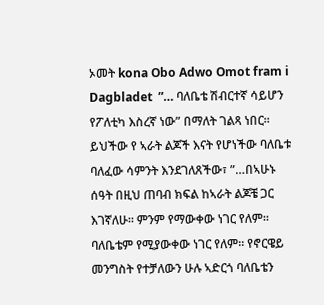ኦመት kona Obo Adwo Omot fram i Dagbladet  ”… ባለቤቴ ሽብርተኛ ሳይሆን የፖለቲካ እስረኛ ነው” በማለት ገልጻ ነበር። ይህችው የ ኣራት ልጆች እናት የሆነችው ባለቤቱ ባለፈው ሳምንት እንደገለጸችው፣ ”…በኣሁኑ ሰዓት በዚህ ጠባብ ክፍል ከኣራት ልጆቼ ጋር እገኛለሁ። ምንም የማውቀው ነገር የለም። ባለቤቴም የሚያውቀው ነገር የለም። የኖርዌይ መንግስት የተቻለውን ሁሉ ኣድርጎ ባለቤቴን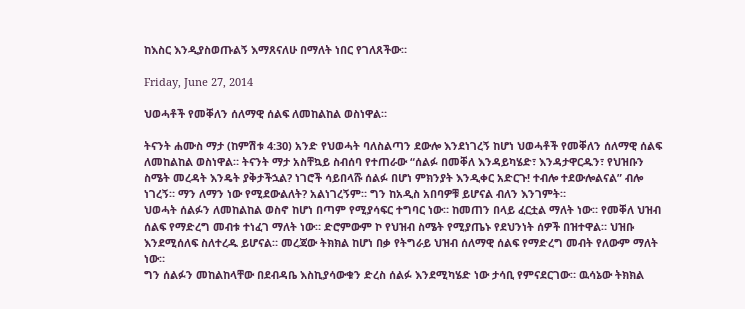ከእስር እንዲያስወጡልኝ እማጸናለሁ በማለት ነበር የገለጸችው።

Friday, June 27, 2014

ህወሓቶች የመቐለን ሰለማዊ ሰልፍ ለመከልከል ወስነዋል።

ትናንት ሐሙስ ማታ (ከምሽቱ 4:30) አንድ የህወሓት ባለስልጣን ደውሎ እንደነገረኝ ከሆነ ህወሓቶች የመቐለን ሰለማዊ ሰልፍ ለመከልከል ወስነዋል። ትናንት ማታ አስቸኳይ ስብሰባ የተጠራው “ሰልፉ በመቐለ እንዳይካሄድ፣ እንዳታዋርዱን፣ የህዝቡን ስሜት መረዳት እንዴት ያቅታችኋል? ነገሮች ሳይበላሹ ሰልፉ በሆነ ምክንያት እንዲቀር አድርጉ! ተብሎ ተደውሎልናል” ብሎ ነገረኝ። ማን ለማን ነው የሚደውልለት? አልነገረኝም። ግን ከአዲስ አበባዎቹ ይሆናል ብለን እንገምት።
ህወሓት ሰልፉን ለመከልከል ወስኖ ከሆነ በጣም የሚያሳፍር ተግባር ነው። ከመጠን በላይ ፈርቷል ማለት ነው። የመቐለ ህዝብ ሰልፍ የማድረግ መብቱ ተነፈገ ማለት ነው። ድሮምውም ኮ የህዝብ ስሜት የሚያጤኑ የደህንነት ሰዎች በዝተዋል። ህዝቡ እንደሚሰለፍ ስለተረዱ ይሆናል። መረጃው ትክክል ከሆነ በቃ የትግራይ ህዝብ ሰለማዊ ሰልፍ የማድረግ መብት የለውም ማለት ነው።
ግን ሰልፉን መከልከላቸው በደብዳቤ እስኪያሳውቁን ድረስ ሰልፉ እንደሚካሄድ ነው ታሳቢ የምናደርገው። ዉሳኔው ትክክል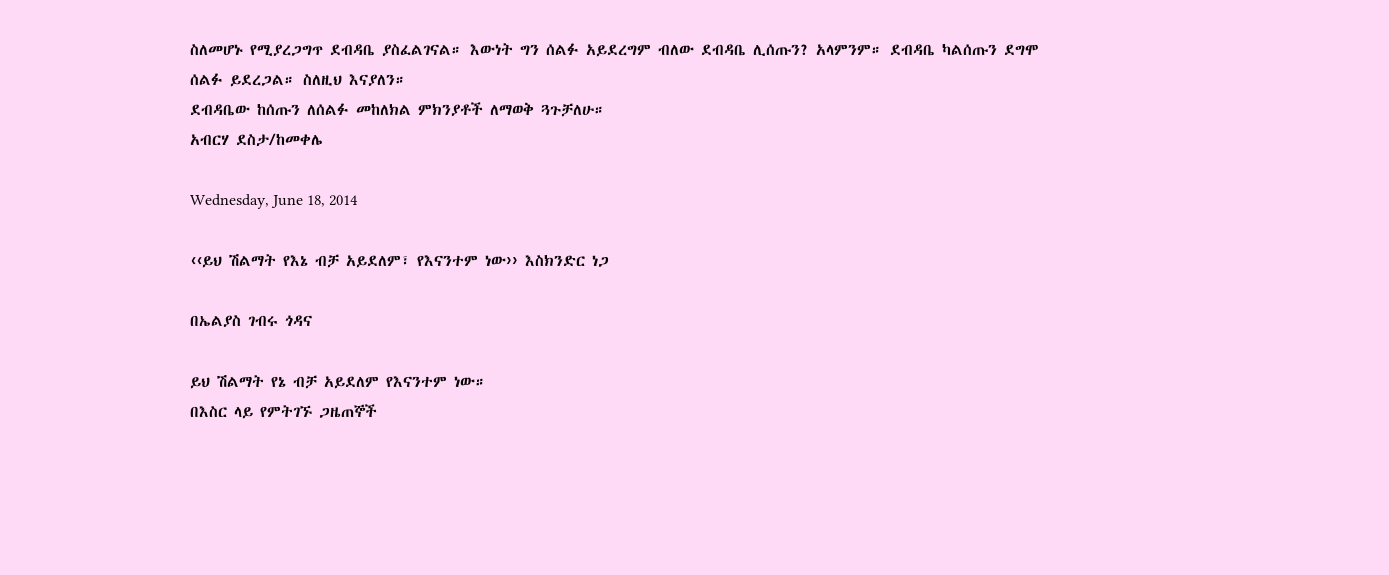ስለመሆኑ የሚያረጋግጥ ደብዳቤ ያስፈልገናል። እውነት ግን ሰልፉ አይደረግም ብለው ደብዳቤ ሊሰጡን? አላምንም። ደብዳቤ ካልሰጡን ደግሞ ሰልፉ ይደረጋል። ስለዚህ እናያለን።
ደብዳቤው ከሰጡን ለሰልፉ መከለክል ምክንያቶች ለማወቅ ጓጉቻለሁ።
አብርሃ ደስታ/ከመቀሌ

Wednesday, June 18, 2014

‹‹ይህ ሽልማት የእኔ ብቻ አይደለም፣ የእናንተም ነው›› እስክንድር ነጋ

በኤልያስ ገብሩ ጎዳና

ይህ ሽልማት የኔ ብቻ አይደለም የእናንተም ነው።
በእስር ላይ የምትገኙ ጋዜጠኞች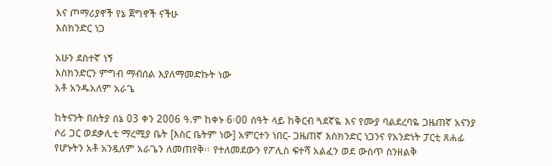እና ጦማሪያኖች የኔ ጀግኖች ናችሁ
እስክንድር ነጋ

አሁን ደስተኛ ነኝ
እስክንድርን ምግብ ማብሰል እያለማመድኩት ነው
አቶ አንዱአለም አራጌ

ከትናንት በስትያ ሰኔ 03 ቀን 2006 ዓ.ም ከቀኑ 6፡00 ሰዓት ላይ ከቅርብ ጓደኛዬ እና የሙያ ባልደረባዬ ጋዜጠኛ አናንያ ሶሪ ጋር ወደቃሊቲ ማረሚያ ቤት [እስር ቤትም ነው] አምርተን ነበር- ጋዜጠኛ እስክንድር ነጋንና የአንድነት ፓርቲ ጸሐፊ የሆኑትን አቶ አንዷለም አራጌን ለመጠየቅ፡፡ የተለመደውን የፖሊስ ፍተሻ አልፈን ወደ ውስጥ ስንዘልቅ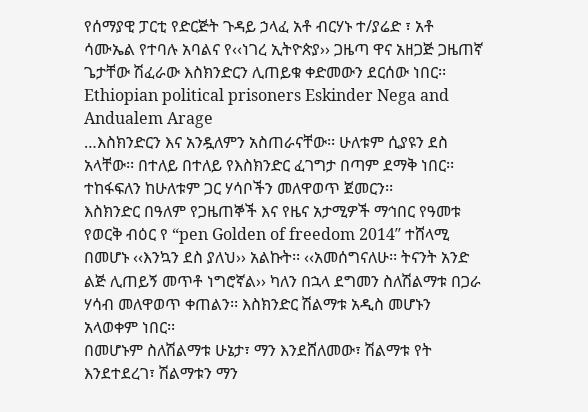የሰማያዊ ፓርቲ የድርጅት ጉዳይ ኃላፈ አቶ ብርሃኑ ተ/ያሬድ ፣ አቶ ሳሙኤል የተባሉ አባልና የ‹‹ነገረ ኢትዮጵያ›› ጋዜጣ ዋና አዘጋጅ ጋዜጠኛ ጌታቸው ሽፈራው እስክንድርን ሊጠይቁ ቀድመውን ደርሰው ነበር፡፡
Ethiopian political prisoners Eskinder Nega and Andualem Arage
…እስክንድርን እና አንዷለምን አስጠራናቸው፡፡ ሁለቱም ሲያዩን ደስ አላቸው፡፡ በተለይ በተለይ የእስክንድር ፈገግታ በጣም ደማቅ ነበር፡፡ ተከፋፍለን ከሁለቱም ጋር ሃሳቦችን መለዋወጥ ጀመርን፡፡
እስክንድር በዓለም የጋዜጠኞች እና የዜና አታሚዎች ማኅበር የዓመቱ የወርቅ ብዕር የ “pen Golden of freedom 2014″ ተሸላሚ በመሆኑ ‹‹እንኳን ደስ ያለህ›› አልኩት፡፡ ‹‹አመሰግናለሁ፡፡ ትናንት አንድ ልጅ ሊጠይኝ መጥቶ ነግሮኛል›› ካለን በኋላ ደግመን ስለሽልማቱ በጋራ ሃሳብ መለዋወጥ ቀጠልን፡፡ እስክንድር ሽልማቱ አዲስ መሆኑን አላወቀም ነበር፡፡
በመሆኑም ስለሽልማቱ ሁኔታ፣ ማን እንደሸለመው፣ ሽልማቱ የት እንደተደረገ፣ ሽልማቱን ማን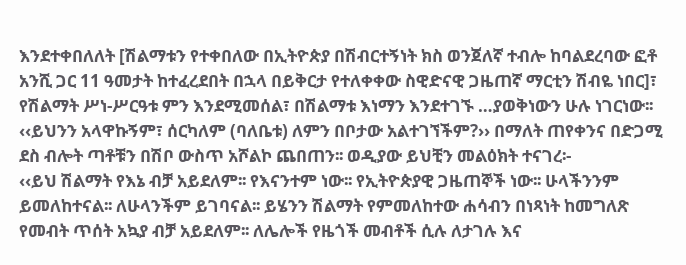እንደተቀበለለት [ሽልማቱን የተቀበለው በኢትዮጵያ በሽብርተኝነት ክስ ወንጀለኛ ተብሎ ከባልደረባው ፎቶ አንሺ ጋር 11 ዓመታት ከተፈረደበት በኋላ በይቅርታ የተለቀቀው ስዊድናዊ ጋዜጠኛ ማርቲን ሽብዬ ነበር]፣ የሽልማት ሥነ-ሥርዓቱ ምን እንደሚመሰል፣ በሽልማቱ እነማን እንደተገኙ …ያወቅነውን ሁሉ ነገርነው፡፡
‹‹ይህንን አላዋኩኝም፣ ሰርካለም (ባለቤቱ) ለምን በቦታው አልተገኘችም?›› በማለት ጠየቀንና በድጋሚ ደስ ብሎት ጣቶቹን በሽቦ ውስጥ አሾልኮ ጨበጠን፡፡ ወዲያው ይህቺን መልዕክት ተናገረ፡-
‹‹ይህ ሽልማት የእኔ ብቻ አይደለም፡፡ የእናንተም ነው፡፡ የኢትዮጵያዊ ጋዜጠኞች ነው፡፡ ሁላችንንም ይመለከተናል፡፡ ለሁላንችም ይገባናል፡፡ ይሄንን ሽልማት የምመለከተው ሐሳብን በነጻነት ከመግለጽ የመብት ጥሰት አኳያ ብቻ አይደለም፡፡ ለሌሎች የዜጎች መብቶች ሲሉ ለታገሉ እና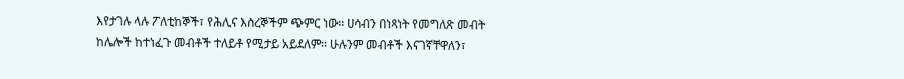እየታገሉ ላሉ ፖለቲከኞች፣ የሕሊና እስረኞችም ጭምር ነው፡፡ ሀሳብን በነጻነት የመግለጽ መብት ከሌሎች ከተነፈጉ መብቶች ተለይቶ የሚታይ አይደለም፡፡ ሁሉንም መብቶች እናገኛቸዋለን፣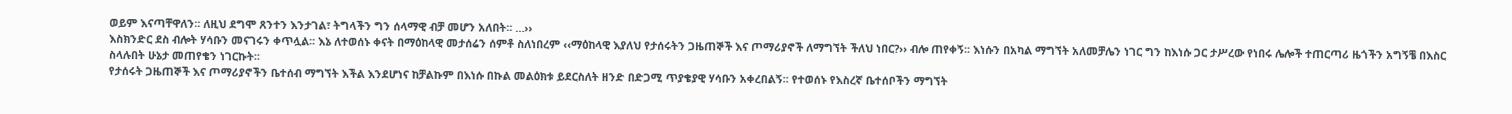ወይም እናጣቸዋለን፡፡ ለዚህ ደግሞ ጸንተን እንታገል፣ ትግላችን ግን ሰላማዊ ብቻ መሆን አለበት፡፡ …››
እስክንድር ደስ ብሎት ሃሳቡን መናገሩን ቀጥሏል፡፡ እኔ ለተወሰኑ ቀናት በማዕከላዊ መታሰሬን ሰምቶ ስለነበረም ‹‹ማዕከላዊ እያለህ የታሰሩትን ጋዜጠኞች እና ጦማሪያኖች ለማግኘት ችለህ ነበር?›› ብሎ ጠየቀኝ፡፡ እነሱን በአካል ማግኘት አለመቻሌን ነገር ግን ከእነሱ ጋር ታሥረው የነበሩ ሌሎች ተጠርጣሪ ዜጎችን አግኝቼ በእስር ስላሉበት ሁኔታ መጠየቄን ነገርኩት፡፡
የታሰሩት ጋዜጠኞች እና ጦማሪያኖችን ቤተሰብ ማግኘት እችል እንደሆነና ከቻልኩም በእነሱ በኩል መልዕክቱ ይደርስለት ዘንድ በድጋሚ ጥያቄያዊ ሃሳቡን አቀረበልኝ፡፡ የተወሰኑ የእስረኛ ቤተሰቦችን ማግኘት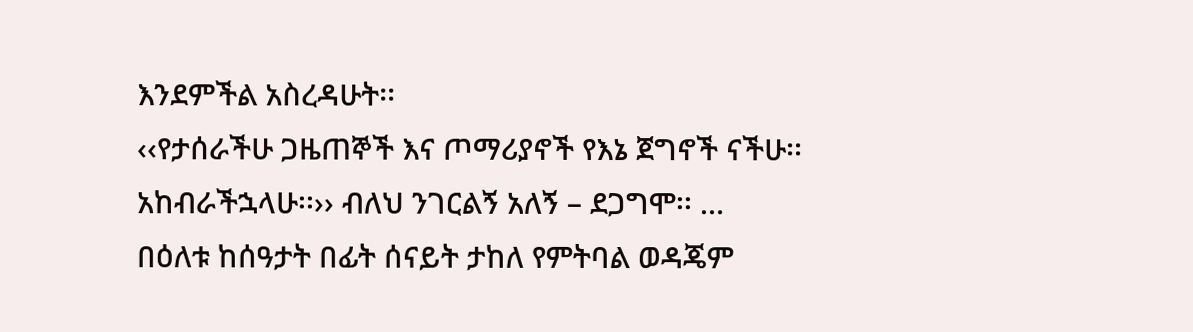እንደምችል አስረዳሁት፡፡
‹‹የታሰራችሁ ጋዜጠኞች እና ጦማሪያኖች የእኔ ጀግኖች ናችሁ፡፡ አከብራችኋላሁ፡፡›› ብለህ ንገርልኝ አለኝ – ደጋግሞ፡፡ …
በዕለቱ ከሰዓታት በፊት ሰናይት ታከለ የምትባል ወዳጄም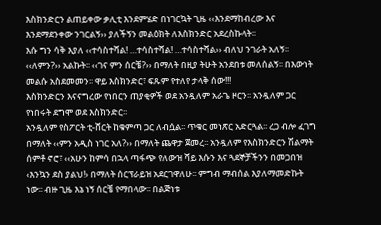እስክንድርን ልጠይቀው ቃሊቲ እንደምሄድ በነገርኳት ጊዜ ‹‹እንደማከብረው እና እንደማደንቀው ንገርልኝ›› ያለችኝን መልዕክት ለእስክንድር አደረስኩላት፡፡
እሱ ግን ሳቅ እያለ ‹‹ተሳስተሻል! …ተሳስተሻል! …ተሳስተሻል›› ብለህ ንገራት አለኝ፡፡ ‹‹ለምን?›› አልኩት፡፡ ‹‹ገና ምን ሰርቼ?›› በማለት በዚያ ትሁት አንደበቱ መለሰልኝ፡፡ በእውነት መልሱ አስደመመን፡፡ ዋይ እስክንድር፣ ፍጹም የተለየ ታላቅ ሰው!!!
እስክንድርን እናናግረው የነበርን ጠያቂዎች ወደ አንዷለም አራጌ ዞርን፡፡ አንዷለም ጋር የነበሩት ደግሞ ወደ እስክንድር፡፡
አንዷለም የስፖርት ቲ-ሸርት ከቁምጣ ጋር ለብሷል፡፡ ጥቁር መነጽር አድርጓል፡፡ ረጋ ብሎ ፈገግ በማለት ‹‹ምን አዲስ ነገር አለ?›› በማለት ጨዋታ ጀመረ፡፡ አንዷለም የእስክንድርን ሽልማት ሰምቶ ኖሮ፣ ‹‹አሁን ከምሳ በኋላ ጣፋጭ የለውዝ ሻይ እሱን እና ጓደኞቻችንን በመጋበዝ ‹እንኳን ደስ ያልህ!› በማለት ሰርፕራይዝ አደርገዋለሁ፡፡ ምግብ ማብሰል እያለማመድኩት ነው፡፡ ብዙ ጊዜ እኔ ነኝ ሰርቼ የማበላው፡፡ በልጅነቱ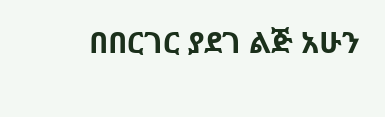በበርገር ያደገ ልጅ አሁን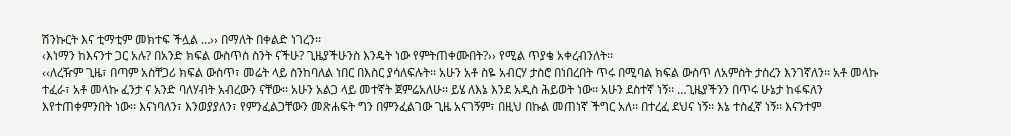ሽንኩርት እና ቲማቲም መክተፍ ችሏል …›› በማለት በቀልድ ነገረን፡፡
‹እነማን ከእናንተ ጋር አሉ? በአንድ ክፍል ውስጥስ ስንት ናችሁ? ጊዜያችሁንስ እንዴት ነው የምትጠቀሙበት?›› የሚል ጥያቄ አቀረብንለት፡፡
‹‹ለረዥም ጊዜ፣ በጣም አስቸጋሪ ክፍል ውስጥ፣ መሬት ላይ ስንከባለል ነበር በእስር ያሳለፍሉት፡፡ አሁን አቶ ስዬ አብርሃ ታስሮ በነበረበት ጥሩ በሚባል ክፍል ውስጥ ለአምስት ታስረን እንገኛለን፡፡ አቶ መላኩ ተፈራ፣ አቶ መላኩ ፈንታ ና አንድ ባለሃብት አብረውን ናቸው፡፡ አሁን አልጋ ላይ መተኛት ጀምሬአለሁ፡፡ ይሄ ለእኔ እንደ አዲስ ሕይወት ነው፡፡ አሁን ደስተኛ ነኝ፡፡ …ጊዜያችንን በጥሩ ሁኔታ ከፋፍለን እየተጠቀምንበት ነው፡፡ እናነባለን፣ እንወያያለን፣ የምንፈልጋቸውን መጽሐፍት ግን በምንፈልገው ጊዜ አናገኝም፣ በዚህ በኩል መጠነኛ ችግር አለ፡፡ በተረፈ ደህና ነኝ፡፡ እኔ ተስፈኛ ነኝ፡፡ እናንተም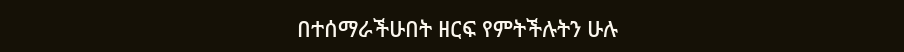በተሰማራችሁበት ዘርፍ የምትችሉትን ሁሉ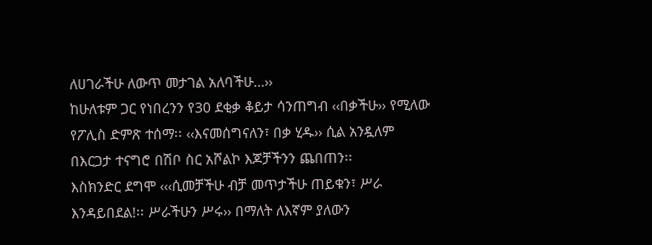ለሀገራችሁ ለውጥ መታገል አለባችሁ…››
ከሁለቱም ጋር የነበረንን የ30 ደቂቃ ቆይታ ሳንጠግብ ‹‹በቃችሁ›› የሚለው የፖሊስ ድምጽ ተሰማ፡፡ ‹‹እናመሰግናለን፣ በቃ ሂዱ›› ሲል አንዷለም በእርጋታ ተናግሮ በሽቦ ስር አሾልኮ እጆቻችንን ጨበጠን፡፡
እስክንድር ደግሞ ‹‹‹ሲመቻችሁ ብቻ መጥታችሁ ጠይቁን፣ ሥራ እንዳይበደል!፡፡ ሥራችሁን ሥሩ›› በማለት ለእኛም ያለውን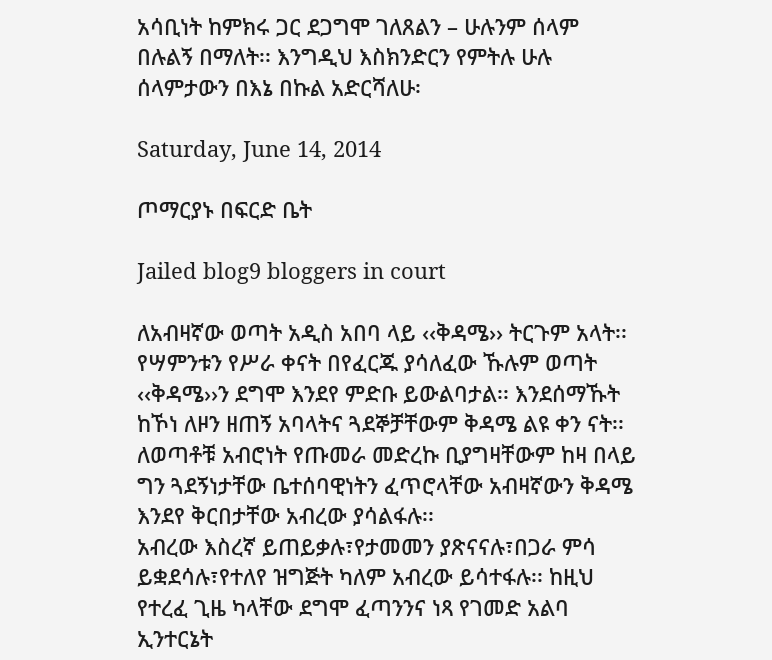አሳቢነት ከምክሩ ጋር ደጋግሞ ገለጸልን – ሁሉንም ሰላም በሉልኝ በማለት፡፡ እንግዲህ እስክንድርን የምትሉ ሁሉ ሰላምታውን በእኔ በኩል አድርሻለሁ፡

Saturday, June 14, 2014

ጦማርያኑ በፍርድ ቤት

Jailed blog9 bloggers in court

ለአብዛኛው ወጣት አዲስ አበባ ላይ ‹‹ቅዳሜ›› ትርጉም አላት፡፡ የሣምንቱን የሥራ ቀናት በየፈርጁ ያሳለፈው ኹሉም ወጣት ‹‹ቅዳሜ››ን ደግሞ እንደየ ምድቡ ይውልባታል፡፡ እንደሰማኹት ከኾነ ለዞን ዘጠኝ አባላትና ጓደኞቻቸውም ቅዳሜ ልዩ ቀን ናት፡፡ ለወጣቶቹ አብሮነት የጡመራ መድረኩ ቢያግዛቸውም ከዛ በላይ ግን ጓደኝነታቸው ቤተሰባዊነትን ፈጥሮላቸው አብዛኛውን ቅዳሜ እንደየ ቅርበታቸው አብረው ያሳልፋሉ፡፡
አብረው እስረኛ ይጠይቃሉ፣የታመመን ያጽናናሉ፣በጋራ ምሳ ይቋደሳሉ፣የተለየ ዝግጅት ካለም አብረው ይሳተፋሉ፡፡ ከዚህ የተረፈ ጊዜ ካላቸው ደግሞ ፈጣንንና ነጻ የገመድ አልባ ኢንተርኔት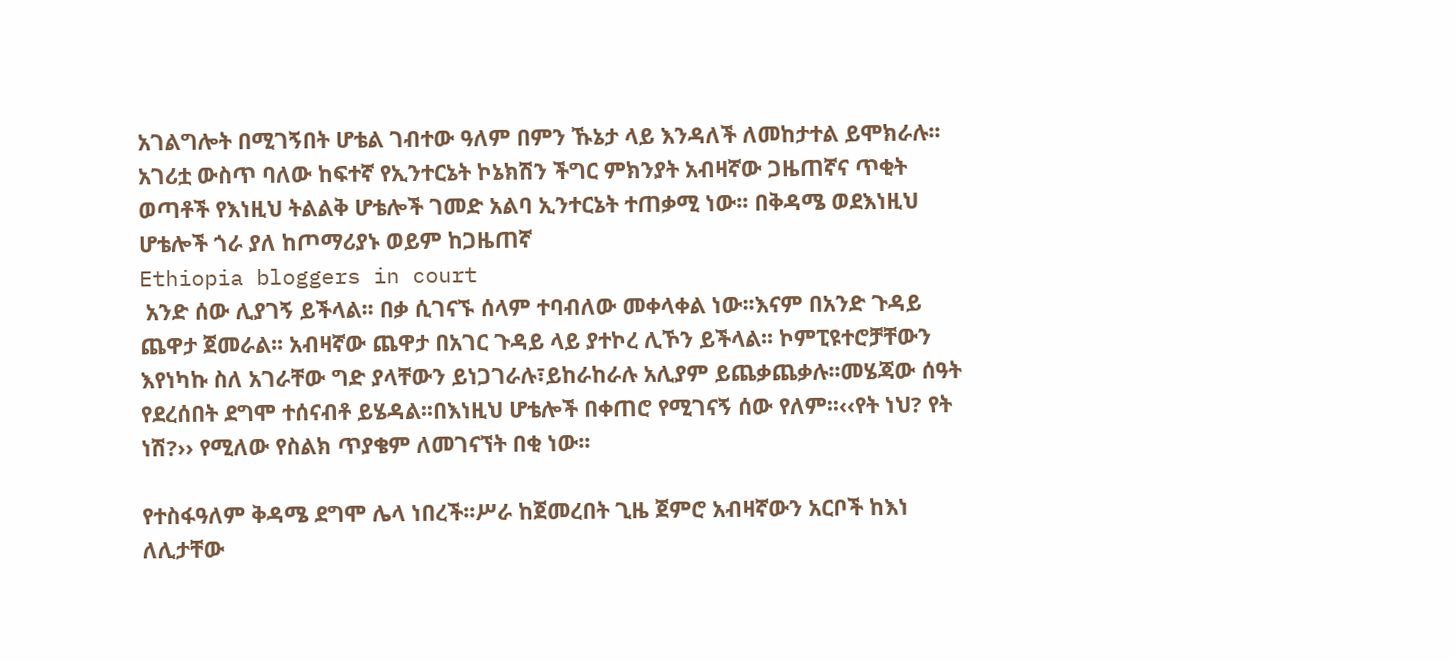አገልግሎት በሚገኝበት ሆቴል ገብተው ዓለም በምን ኹኔታ ላይ እንዳለች ለመከታተል ይሞክራሉ፡፡ አገሪቷ ውስጥ ባለው ከፍተኛ የኢንተርኔት ኮኔክሽን ችግር ምክንያት አብዛኛው ጋዜጠኛና ጥቂት ወጣቶች የእነዚህ ትልልቅ ሆቴሎች ገመድ አልባ ኢንተርኔት ተጠቃሚ ነው፡፡ በቅዳሜ ወደእነዚህ ሆቴሎች ጎራ ያለ ከጦማሪያኑ ወይም ከጋዜጠኛ
Ethiopia bloggers in court
 አንድ ሰው ሊያገኝ ይችላል፡፡ በቃ ሲገናኙ ሰላም ተባብለው መቀላቀል ነው፡፡እናም በአንድ ጉዳይ ጨዋታ ጀመራል፡፡ አብዛኛው ጨዋታ በአገር ጉዳይ ላይ ያተኮረ ሊኾን ይችላል፡፡ ኮምፒዩተሮቻቸውን እየነካኩ ስለ አገራቸው ግድ ያላቸውን ይነጋገራሉ፣ይከራከራሉ አሊያም ይጨቃጨቃሉ፡፡መሄጃው ሰዓት የደረሰበት ደግሞ ተሰናብቶ ይሄዳል፡፡በእነዚህ ሆቴሎች በቀጠሮ የሚገናኝ ሰው የለም፡፡‹‹የት ነህ? የት ነሽ?›› የሚለው የስልክ ጥያቄም ለመገናኘት በቂ ነው፡፡

የተስፋዓለም ቅዳሜ ደግሞ ሌላ ነበረች፡፡ሥራ ከጀመረበት ጊዜ ጀምሮ አብዛኛውን አርቦች ከእነ ለሊታቸው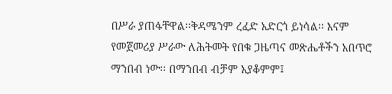በሥራ ያጠፋቸዋል፡፡ቅዳሜንም ረፈድ አድርጎ ይነሳል፡፡ እናም የመጀመሪያ ሥራው ለሕትመት የበቁ ጋዜጣና መጽሔቶችን አበጥሮ ማንበብ ነው፡፡ በማንበብ ብቻም አያቆምም፤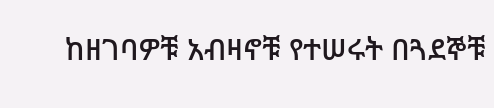ከዘገባዎቹ አብዛኖቹ የተሠሩት በጓደኞቹ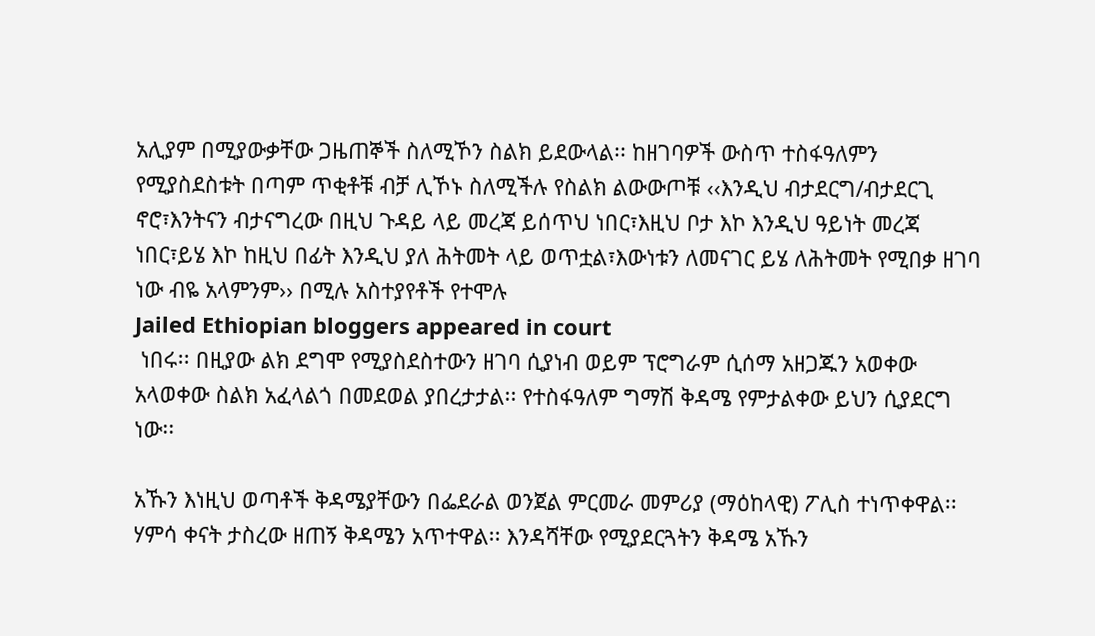አሊያም በሚያውቃቸው ጋዜጠኞች ስለሚኾን ስልክ ይደውላል፡፡ ከዘገባዎች ውስጥ ተስፋዓለምን የሚያስደስቱት በጣም ጥቂቶቹ ብቻ ሊኾኑ ስለሚችሉ የስልክ ልውውጦቹ ‹‹እንዲህ ብታደርግ/ብታደርጊ ኖሮ፣እንትናን ብታናግረው በዚህ ጉዳይ ላይ መረጃ ይሰጥህ ነበር፣እዚህ ቦታ እኮ እንዲህ ዓይነት መረጃ ነበር፣ይሄ እኮ ከዚህ በፊት እንዲህ ያለ ሕትመት ላይ ወጥቷል፣እውነቱን ለመናገር ይሄ ለሕትመት የሚበቃ ዘገባ ነው ብዬ አላምንም›› በሚሉ አስተያየቶች የተሞሉ
Jailed Ethiopian bloggers appeared in court
 ነበሩ፡፡ በዚያው ልክ ደግሞ የሚያስደስተውን ዘገባ ሲያነብ ወይም ፕሮግራም ሲሰማ አዘጋጁን አወቀው አላወቀው ስልክ አፈላልጎ በመደወል ያበረታታል፡፡ የተስፋዓለም ግማሽ ቅዳሜ የምታልቀው ይህን ሲያደርግ ነው፡፡

አኹን እነዚህ ወጣቶች ቅዳሜያቸውን በፌደራል ወንጀል ምርመራ መምሪያ (ማዕከላዊ) ፖሊስ ተነጥቀዋል፡፡ ሃምሳ ቀናት ታስረው ዘጠኝ ቅዳሜን አጥተዋል፡፡ እንዳሻቸው የሚያደርጓትን ቅዳሜ አኹን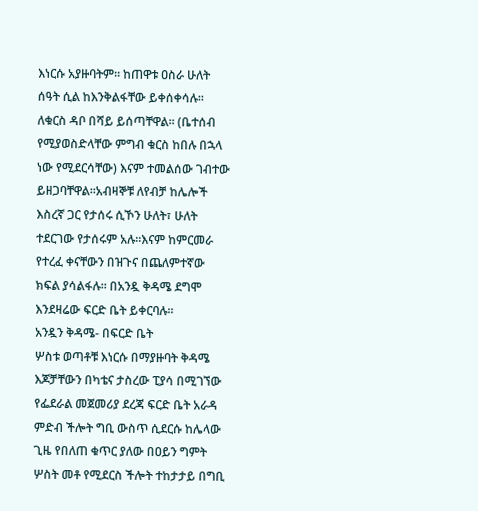እነርሱ አያዙባትም፡፡ ከጠዋቱ ዐስራ ሁለት ሰዓት ሲል ከእንቅልፋቸው ይቀሰቀሳሉ፡፡ ለቁርስ ዳቦ በሻይ ይሰጣቸዋል፡፡ (ቤተሰብ የሚያወስድላቸው ምግብ ቁርስ ከበሉ በኋላ ነው የሚደርሳቸው) እናም ተመልሰው ገብተው ይዘጋባቸዋል፡፡አብዛኞቹ ለየብቻ ከሌሎች እስረኛ ጋር የታሰሩ ሲኾን ሁለት፣ ሁለት ተደርገው የታሰሩም አሉ፡፡እናም ከምርመራ የተረፈ ቀናቸውን በዝጉና በጨለምተኛው ክፍል ያሳልፋሉ፡፡ በአንዷ ቅዳሜ ደግሞ እንደዛሬው ፍርድ ቤት ይቀርባሉ፡፡
አንዷን ቅዳሜ- በፍርድ ቤት
ሦስቱ ወጣቶቹ እነርሱ በማያዙባት ቅዳሜ እጆቻቸውን በካቴና ታስረው ፒያሳ በሚገኘው የፌደራል መጀመሪያ ደረጃ ፍርድ ቤት አራዳ ምድብ ችሎት ግቢ ውስጥ ሲደርሱ ከሌላው ጊዜ የበለጠ ቁጥር ያለው በዐይን ግምት ሦስት መቶ የሚደርስ ችሎት ተከታታይ በግቢ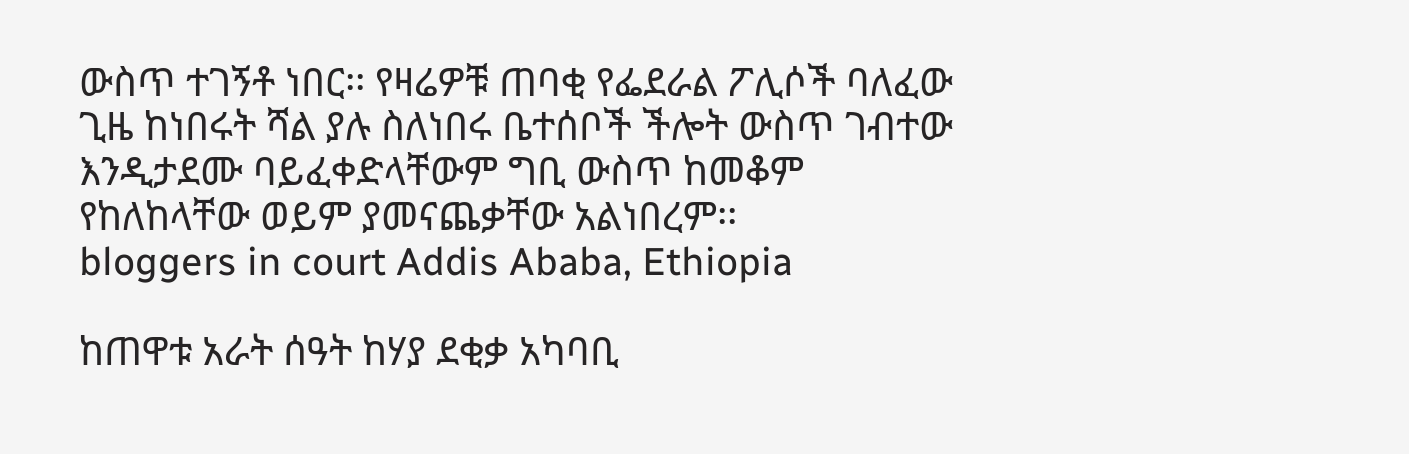ውስጥ ተገኝቶ ነበር፡፡ የዛሬዎቹ ጠባቂ የፌደራል ፖሊሶች ባለፈው ጊዜ ከነበሩት ሻል ያሉ ስለነበሩ ቤተሰቦች ችሎት ውስጥ ገብተው እንዲታደሙ ባይፈቀድላቸውም ግቢ ውስጥ ከመቆም የከለከላቸው ወይም ያመናጨቃቸው አልነበረም፡፡
bloggers in court Addis Ababa, Ethiopia

ከጠዋቱ አራት ሰዓት ከሃያ ደቂቃ አካባቢ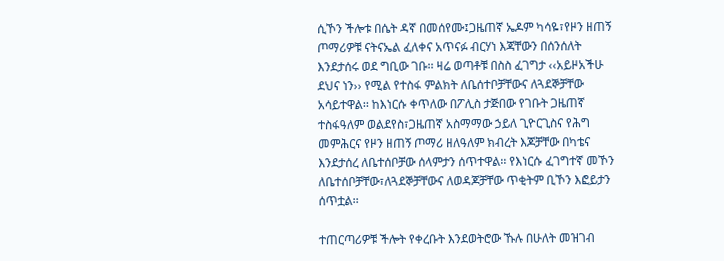ሲኾን ችሎቱ በሴት ዳኛ በመሰየሙ፤ጋዜጠኛ ኤዶም ካሳዬ፣የዞን ዘጠኝ ጦማሪዎቹ ናትናኤል ፈለቀና አጥናፉ ብርሃነ እጃቸውን በሰንሰለት እንደታሰሩ ወደ ግቢው ገቡ፡፡ ዛሬ ወጣቶቹ በስስ ፈገግታ ‹‹አይዞአችሁ ደህና ነን›› የሚል የተስፋ ምልክት ለቤሰተቦቻቸውና ለጓደኞቻቸው አሳይተዋል፡፡ ከእነርሱ ቀጥለው በፖሊስ ታጅበው የገቡት ጋዜጠኛ ተስፋዓለም ወልደየስ፣ጋዜጠኛ አስማማው ኃይለ ጊዮርጊስና የሕግ መምሕርና የዞን ዘጠኝ ጦማሪ ዘለዓለም ክብረት እጆቻቸው በካቴና እንደታሰረ ለቤተሰቦቻው ሰላምታን ሰጥተዋል፡፡ የእነርሱ ፈገግተኛ መኾን ለቤተሰቦቻቸው፣ለጓደኞቻቸውና ለወዳጆቻቸው ጥቂትም ቢኾን እፎይታን ሰጥቷል፡፡

ተጠርጣሪዎቹ ችሎት የቀረቡት እንደወትሮው ኹሉ በሁለት መዝገብ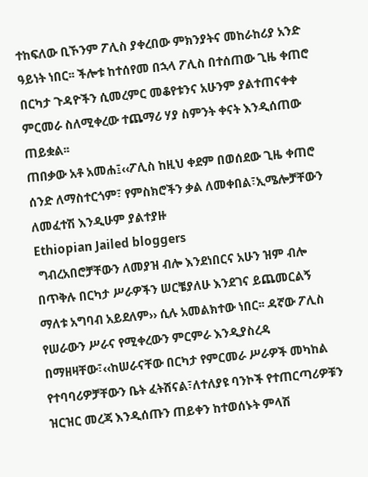ተከፍለው ቢኾንም ፖሊስ ያቀረበው ምክንያትና መከራከሪያ አንድ ዓይነት ነበር፡፡ ችሎቱ ከተሰየመ በኋላ ፖሊስ በተሰጠው ጊዜ ቀጠሮ በርካታ ጉዳዮችን ሲመረምር መቆየቱንና አሁንም ያልተጠናቀቀ ምርመራ ስለሚቀረው ተጨማሪ ሃያ ስምንት ቀናት እንዲሰጠው ጠይቋል፡፡
ጠበቃው አቶ አመሐ፤‹‹ፖሊስ ከዚህ ቀደም በወሰደው ጊዜ ቀጠሮ ሰንድ ለማስተርጎም፣ የምስክሮችን ቃል ለመቀበል፣ኢሜሎቻቸውን ለመፈተሽ እንዲሁም ያልተያዙ
Ethiopian Jailed bloggers
 ግብረአበሮቻቸውን ለመያዝ ብሎ እንደነበርና አሁን ዝም ብሎ በጥቅሉ በርካታ ሥራዎችን ሠርቼያለሁ እንደገና ይጨመርልኝ ማለቱ አግባብ አይደለም›› ሲሉ አመልክተው ነበር፡፡ ዳኛው ፖሊስ የሠራውን ሥራና የሚቀረውን ምርምራ እንዲያስረዳ በማዘዛቸው፣‹‹ከሠራናቸው በርካታ የምርመራ ሥራዎች መካከል የተባባሪዎቻቸውን ቤት ፈትሸናል፣ለተለያዩ ባንኮች የተጠርጣሪዎቹን ዝርዝር መረጃ እንዲሰጡን ጠይቀን ከተወሰኑት ምላሽ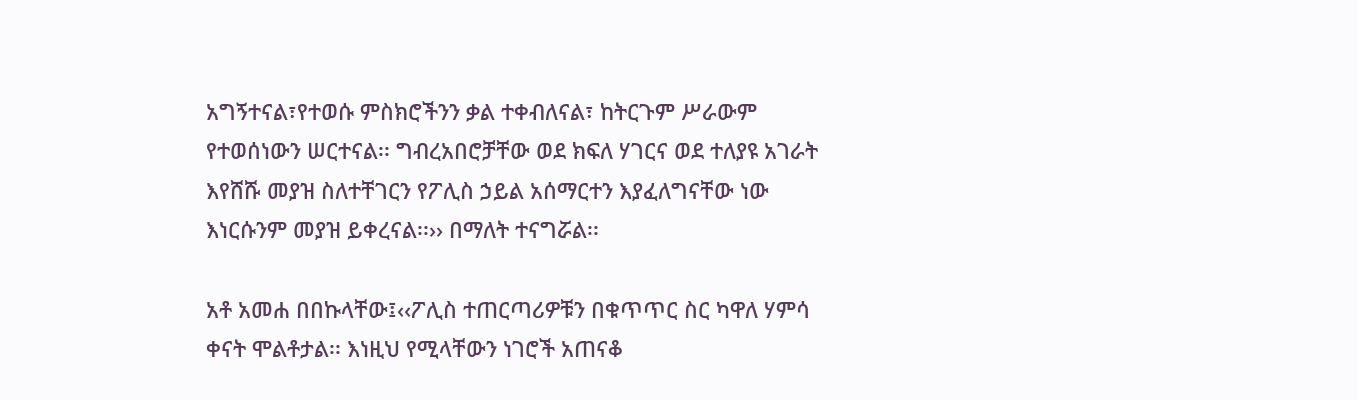አግኝተናል፣የተወሱ ምስክሮችንን ቃል ተቀብለናል፣ ከትርጉም ሥራውም የተወሰነውን ሠርተናል፡፡ ግብረአበሮቻቸው ወደ ክፍለ ሃገርና ወደ ተለያዩ አገራት እየሸሹ መያዝ ስለተቸገርን የፖሊስ ኃይል አሰማርተን እያፈለግናቸው ነው እነርሱንም መያዝ ይቀረናል፡፡›› በማለት ተናግሯል፡፡

አቶ አመሐ በበኩላቸው፤‹‹ፖሊስ ተጠርጣሪዎቹን በቁጥጥር ስር ካዋለ ሃምሳ ቀናት ሞልቶታል፡፡ እነዚህ የሚላቸውን ነገሮች አጠናቆ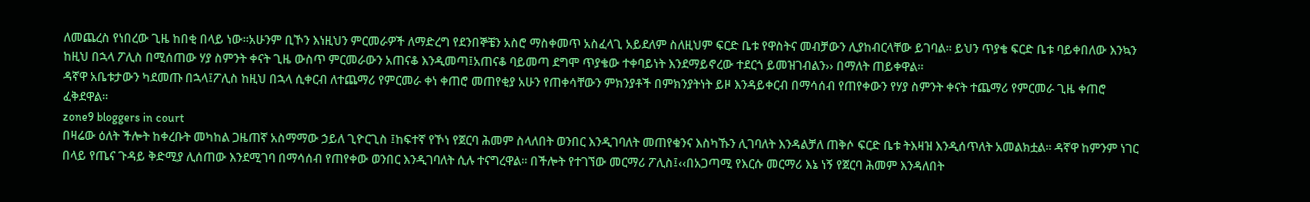ለመጨረስ የነበረው ጊዜ ከበቂ በላይ ነው፡፡አሁንም ቢኾን እነዚህን ምርመራዎች ለማድረግ የደንበኞቼን አስሮ ማስቀመጥ አስፈላጊ አይደለም ስለዚህም ፍርድ ቤቱ የዋስትና መብቻውን ሊያከብርላቸው ይገባል፡፡ ይህን ጥያቄ ፍርድ ቤቱ ባይቀበለው እንኳን ከዚህ በኋላ ፖሊስ በሚሰጠው ሃያ ስምንት ቀናት ጊዜ ውስጥ ምርመራውን አጠናቆ እንዲመጣ፤አጠናቆ ባይመጣ ደግሞ ጥያቄው ተቀባይነት እንደማይኖረው ተደርጎ ይመዝገብልን›› በማለት ጠይቀዋል፡፡
ዳኛዋ አቤቱታውን ካደመጡ በኋላ፤ፖሊስ ከዚህ በኋላ ሲቀርብ ለተጨማሪ የምርመራ ቀነ ቀጠሮ መጠየቂያ አሁን የጠቀሳቸውን ምክንያቶች በምክንያትነት ይዞ እንዳይቀርብ በማሳሰብ የጠየቀውን የሃያ ስምንት ቀናት ተጨማሪ የምርመራ ጊዜ ቀጠሮ ፈቅደዋል፡፡
zone9 bloggers in court
በዛሬው ዕለት ችሎት ከቀረቡት መካከል ጋዜጠኛ አስማማው ኃይለ ጊዮርጊስ ፤ከፍተኛ የኾነ የጀርባ ሕመም ስላለበት ወንበር እንዲገባለት መጠየቁንና እስካኹን ሊገባለት እንዳልቻለ ጠቅሶ ፍርድ ቤቱ ትእዛዝ እንዲሰጥለት አመልክቷል፡፡ ዳኛዋ ከምንም ነገር በላይ የጤና ጉዳይ ቅድሚያ ሊሰጠው እንደሚገባ በማሳሰብ የጠየቀው ወንበር እንዲገባለት ሲሉ ተናግረዋል፡፡ በችሎት የተገኘው መርማሪ ፖሊስ፤‹‹በአጋጣሚ የእርሱ መርማሪ እኔ ነኝ የጀርባ ሕመም እንዳለበት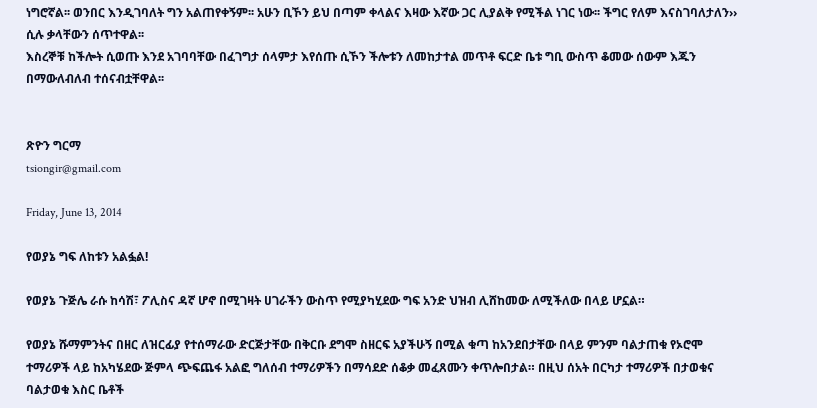ነግሮኛል፡፡ ወንበር እንዲገባለት ግን አልጠየቀኝም፡፡ አሁን ቢኾን ይህ በጣም ቀላልና እዛው እኛው ጋር ሊያልቅ የሚችል ነገር ነው፡፡ ችግር የለም እናስገባለታለን›› ሲሉ ቃላቸውን ሰጥተዋል፡፡
እስረኞቹ ከችሎት ሲወጡ እንደ አገባባቸው በፈገግታ ሰላምታ እየሰጡ ሲኾን ችሎቱን ለመከታተል መጥቶ ፍርድ ቤቱ ግቢ ውስጥ ቆመው ሰውም እጁን በማውለብለብ ተሰናብቷቸዋል፡፡


ጽዮን ግርማ
tsiongir@gmail.com

Friday, June 13, 2014

የወያኔ ግፍ ለከቱን አልፏል!

የወያኔ ጉጅሌ ራሱ ከሳሽ፣ ፖሊስና ዳኛ ሆኖ በሚገዛት ሀገራችን ውስጥ የሚያካሂደው ግፍ አንድ ህዝብ ሊሸከመው ለሚችለው በላይ ሆኗል።

የወያኔ ሹማምንትና በዘር ለዝርፊያ የተሰማራው ድርጅታቸው በቅርቡ ደግሞ ስዘርፍ አያችሁኝ በሚል ቁጣ ከአንደበታቸው በላይ ምንም ባልታጠቁ የኦሮሞ ተማሪዎች ላይ ከአካሄደው ጅምላ ጭፍጨፋ አልፎ ግለሰብ ተማሪዎችን በማሳደድ ሰቆቃ መፈጸሙን ቀጥሎበታል። በዚህ ሰአት በርካታ ተማሪዎች በታወቁና ባልታወቁ እስር ቤቶች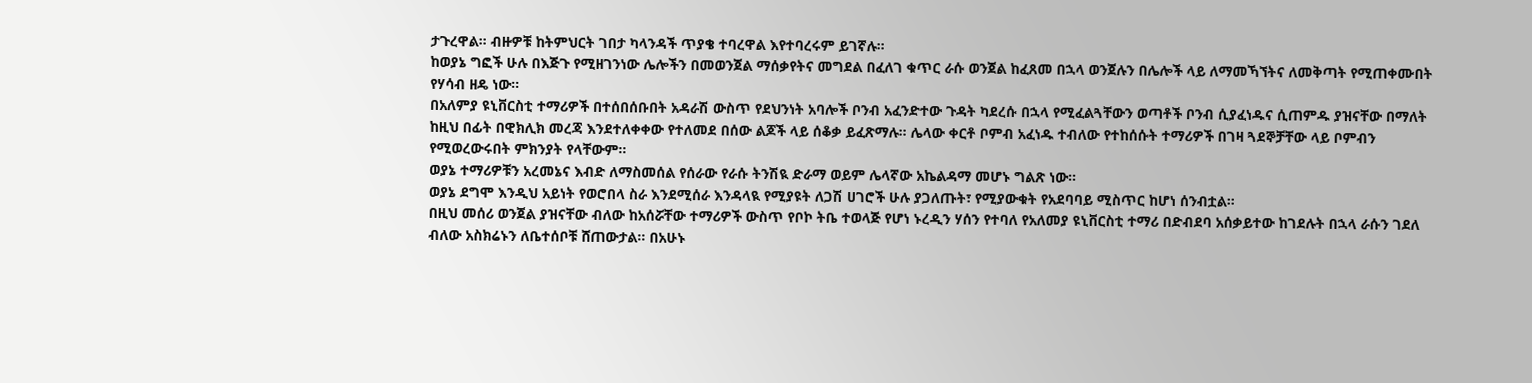ታጉረዋል። ብዙዎቹ ከትምህርት ገበታ ካላንዳች ጥያቄ ተባረዋል እየተባረሩም ይገኛሉ።
ከወያኔ ግፎች ሁሉ በእጅጉ የሚዘገንነው ሌሎችን በመወንጀል ማሰቃየትና መግደል በፈለገ ቁጥር ራሱ ወንጀል ከፈጸመ በኋላ ወንጀሉን በሌሎች ላይ ለማመኻኘትና ለመቅጣት የሚጠቀሙበት የሃሳብ ዘዴ ነው።
በአለምያ ዩኒቨርስቲ ተማሪዎች በተሰበሰቡበት አዳራሽ ውስጥ የደህንነት አባሎች ቦንብ አፈንድተው ጉዳት ካደረሱ በኋላ የሚፈልጓቸውን ወጣቶች ቦንብ ሲያፈነዱና ሲጠምዱ ያዝናቸው በማለት ከዚህ በፊት በዊክሊክ መረጃ እንደተለቀቀው የተለመደ በሰው ልጆች ላይ ሰቆቃ ይፈጽማሉ። ሌላው ቀርቶ ቦምብ አፈነዱ ተብለው የተከሰሱት ተማሪዎች በገዛ ጓደኞቻቸው ላይ ቦምብን የሚወረውሩበት ምክንያት የላቸውም።
ወያኔ ተማሪዎቹን አረመኔና እብድ ለማስመሰል የሰራው የራሱ ትንሽዪ ድራማ ወይም ሌላኛው አኬልዳማ መሆኑ ግልጽ ነው።
ወያኔ ደግሞ እንዲህ አይነት የወሮበላ ስራ እንደሚሰራ እንዳላዪ የሚያዩት ለጋሽ ሀገሮች ሁሉ ያጋለጡት፣ የሚያውቁት የአደባባይ ሚስጥር ከሆነ ሰንብቷል።
በዚህ መሰሪ ወንጀል ያዝናቸው ብለው ከአሰሯቸው ተማሪዎች ውስጥ የቦኮ ትቤ ተወላጅ የሆነ ኑረዲን ሃሰን የተባለ የአለመያ ዩኒቨርስቲ ተማሪ በድብደባ አሰቃይተው ከገደሉት በኋላ ራሱን ገደለ ብለው አስክሬኑን ለቤተሰቦቹ ሸጠውታል፡፡ በአሁኑ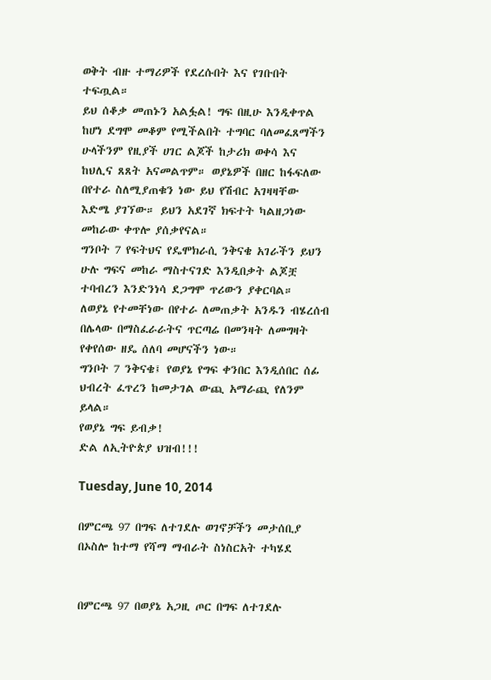ወቅት ብዙ ተማሪዎች የደረሱበት እና የገቡበት ተፍጧል።
ይህ ሰቆቃ መጠኑን አልፏል! ግፍ በዚሁ እንዲቀጥል ከሆነ ደግሞ መቆም የሚችልበት ተግባር ባለመፈጸማችን ሁላችንም የዚያች ሀገር ልጆች ከታሪክ ወቀሳ እና ከህሊና ጸጸት አናመልጥም። ወያኔዎች በዘር ከፋፍለው በየተራ ስለሚያጠቁን ነው ይህ የሽብር አገዛዛቸው እድሜ ያገኘው። ይህን አደገኛ ክፍተት ካልዘጋነው መከራው ቀጥሎ ያሰቃየናል።
ግንቦት 7 የፍትህና የዴሞክራሲ ንቅናቄ አገራችን ይህን ሁሉ ግፍና መከራ ማስተናገድ እንዲበቃት ልጆቿ ተባብረን እንድንነሳ ደጋግሞ ጥሪውን ያቀርባል።
ለወያኔ የተመቸነው በየተራ ለመጠቃት አንዱን ብሄረሰብ በሌላው በማስፈራራትና ጥርጣሬ በመንዛት ለመግዛት የቀየሰው ዘዴ ሰለባ መሆናችን ነው።
ግንቦት 7 ንቅናቄ፤ የወያኔ የግፍ ቀንበር እንዲሰበር ሰፊ ህብረት ፈጥረን ከመታገል ውጪ አማራጪ የለንም ይላል።
የወያኔ ግፍ ይብቃ!
ድል ለኢትዮጵያ ህዝብ!!!

Tuesday, June 10, 2014

በምርጫ 97 በግፍ ለተገደሉ ወገኖቻችን መታሰቢያ በኦስሎ ከተማ የሻማ ማብራት ስነስርአት ተካሄደ


በምርጫ 97 በወያኔ አጋዚ ጦር በግፍ ለተገደሉ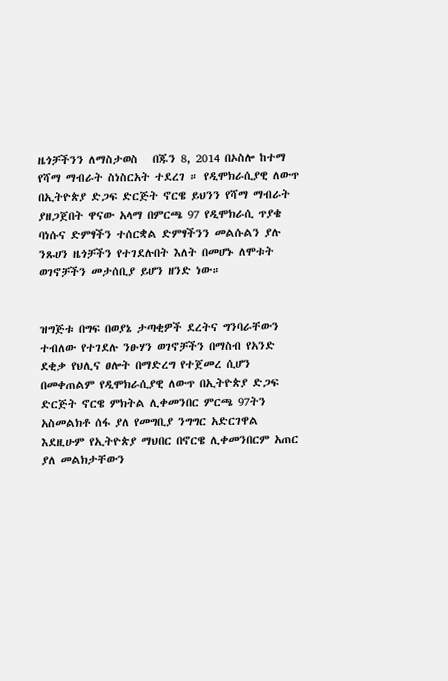ዜጎቻችንን ለማስታወስ   በጁን 8, 2014 በኦስሎ ከተማ የሻማ ማብራት ስነስርአት ተደረገ ። የዲሞክራሲያዊ ለውጥ በኢትዮጵያ ድጋፍ ድርጅት ኖርዌ ይህንን የሻማ ማብራት ያዘጋጀበት ዋናው አላማ በምርጫ 97 የዲሞክራሲ ጥያቄ ባነሱና ድምፃችን ተሰርቋል ድምፃችንን መልሱልን ያሉ ንጹሀን ዜጎቻችን የተገደሉበት እለት በመሆኑ ለሞቱት ወገኖቻችን መታሰቢያ ይሆን ዘንድ ነው።


ዝግጅቱ በግፍ በወያኔ ታጣቂዎች ደረትና ግንባራቸውን ተብለው የተገደሉ ንፁሃን ወገኖቻችን በማስብ የአንድ ደቂቃ የህሊና ፀሎት በማድረግ የተጀመረ ሲሆን በመቀጠልም የዲሞክራሲያዊ ለውጥ በኢትዮጵያ ድጋፍ ድርጅት ኖርዌ ምክትል ሊቀመንበር ምርጫ 97ትን አስመልክቶ ሰፋ ያለ የመግቢያ ንግግር አድርገዋል እደዚሁም የኢትዮጵያ ማህበር በኖርዌ ሊቀመንበርም አጠር ያለ መልክታቸውን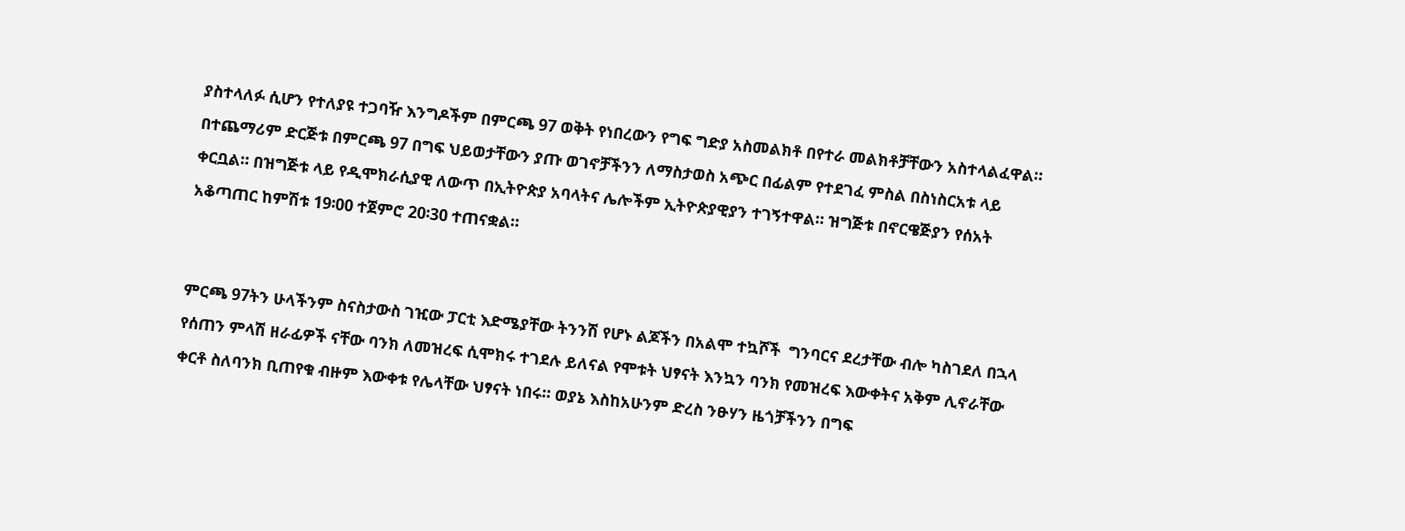ያስተላለፉ ሲሆን የተለያዩ ተጋባዥ እንግዶችም በምርጫ 97 ወቅት የነበረውን የግፍ ግድያ አስመልክቶ በየተራ መልክቶቻቸውን አስተላልፈዋል። በተጨማሪም ድርጅቱ በምርጫ 97 በግፍ ህይወታቸውን ያጡ ወገኖቻችንን ለማስታወስ አጭር በፊልም የተደገፈ ምስል በስነስርአቱ ላይ ቀርቧል። በዝግጅቱ ላይ የዲሞክራሲያዊ ለውጥ በኢትዮጵያ አባላትና ሌሎችም ኢትዮጵያዊያን ተገኝተዋል። ዝግጅቱ በኖርዌጅያን የሰአት አቆጣጠር ከምሽቱ 19፡00 ተጀምሮ 20፡30 ተጠናቋል።


ምርጫ 97ትን ሁላችንም ስናስታውስ ገዢው ፓርቲ እድሜያቸው ትንንሽ የሆኑ ልጆችን በአልሞ ተኳሾች  ግንባርና ደረታቸው ብሎ ካስገደለ በኋላ የሰጠን ምላሽ ዘራፊዎች ናቸው ባንክ ለመዝረፍ ሲሞክሩ ተገደሉ ይለናል የሞቱት ህፃናት እንኳን ባንክ የመዝረፍ እውቀትና አቅም ሊኖራቸው ቀርቶ ስለባንክ ቢጠየቁ ብዙም እውቀቱ የሌላቸው ህፃናት ነበሩ። ወያኔ እስከአሁንም ድረስ ንፁሃን ዜጎቻችንን በግፍ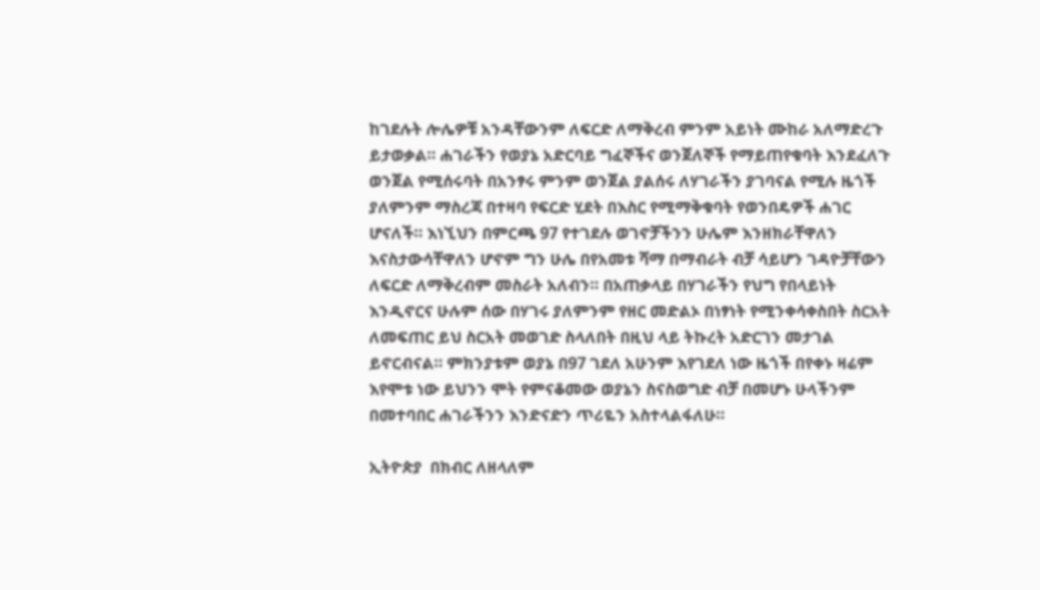ከገደሉት ሎሌዎቹ አንዳቸውንም ለፍርድ ለማቅረብ ምንም አይነት ሙከራ አለማድረጉ ይታወቃል። ሐገራችን የወያኔ አድርባይ ግፈኞችና ወንጀለኞች የማይጠየቁባት እንደፈለጉ ወንጀል የሚሰሩባት በአንፃሩ ምንም ወንጀል ያልሰሩ ለሃገራችን ያገባናል የሚሉ ዜጎች ያለምንም ማስረጃ በተዛባ የፍርድ ሂደት በእስር የሚማቅቁባት የወንበዴዎች ሐገር ሆናለች። እነኚህን በምርጫ 97 የተገደሉ ወገኖቻችንን ሁሌም እንዘክራቸዋለን እናስታውሳቸዋለን ሆኖም ግን ሁሌ በየአመቱ ሻማ በማብራት ብቻ ሳይሆን ገዳዮቻቸውን ለፍርድ ለማቅረብም መስራት አለብን። በአጠቃላይ በሃገራችን የህግ የበላይነት እንዲኖርና ሁሉም ሰው በሃገሩ ያለምንም የዘር መድልኦ በነፃነት የሚንቀሳቀስበት ስርአት ለመፍጠር ይህ ስርአት መወገድ ስላለበት በዚህ ላይ ትኩረት አድርገን መታገል ይኖርብናል። ምክንያቱም ወያኔ በ97 ገደለ አሁንም እየገደለ ነው ዜጎች በየቀኑ ዛሬም እየሞቱ ነው ይህንን ሞት የምናቆመው ወያኔን ስናስወግድ ብቻ በመሆኑ ሁላችንም በመተባበር ሐገራችንን እንድናድን ጥሪዬን አስተላልፋለሁ።

ኢትዮጵያ  በክብር ለዘላለም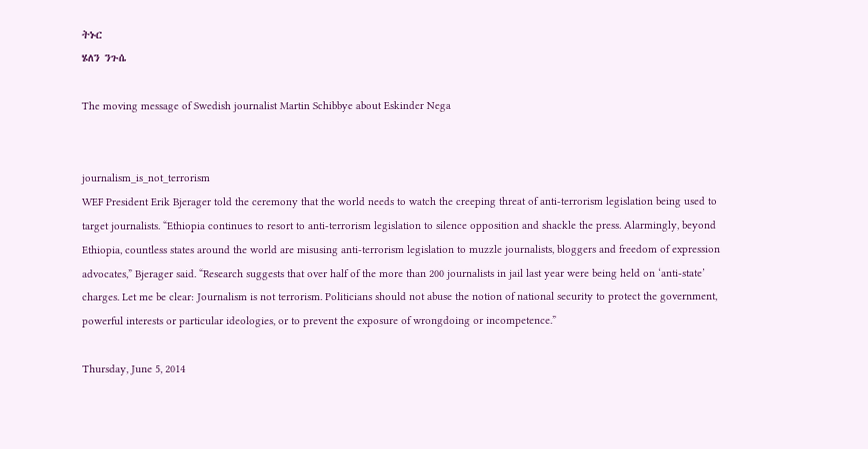ትኑር
ሄለን ንጉሴ

The moving message of Swedish journalist Martin Schibbye about Eskinder Nega


journalism_is_not_terrorism
WEF President Erik Bjerager told the ceremony that the world needs to watch the creeping threat of anti-terrorism legislation being used to target journalists. “Ethiopia continues to resort to anti-terrorism legislation to silence opposition and shackle the press. Alarmingly, beyond Ethiopia, countless states around the world are misusing anti-terrorism legislation to muzzle journalists, bloggers and freedom of expression advocates,” Bjerager said. “Research suggests that over half of the more than 200 journalists in jail last year were being held on ‘anti-state’ charges. Let me be clear: Journalism is not terrorism. Politicians should not abuse the notion of national security to protect the government, powerful interests or particular ideologies, or to prevent the exposure of wrongdoing or incompetence.”

Thursday, June 5, 2014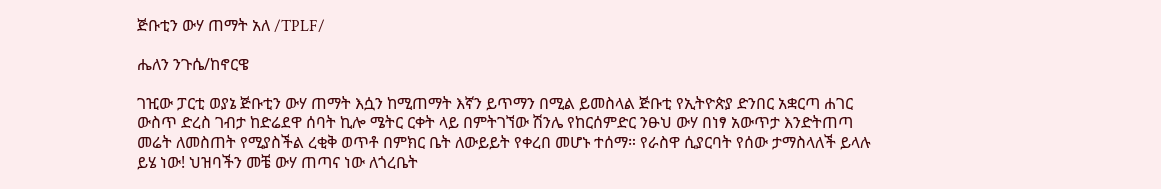ጅቡቲን ውሃ ጠማት አለ /TPLF/

ሔለን ንጉሴ/ከኖርዌ

ገዢው ፓርቲ ወያኔ ጅቡቲን ውሃ ጠማት እሷን ከሚጠማት እኛን ይጥማን በሚል ይመስላል ጅቡቲ የኢትዮጵያ ድንበር አቋርጣ ሐገር ውስጥ ድረስ ገብታ ከድሬደዋ ሰባት ኪሎ ሜትር ርቀት ላይ በምትገኘው ሽንሌ የከርሰምድር ንፁህ ውሃ በነፃ አውጥታ እንድትጠጣ መሬት ለመስጠት የሚያስችል ረቂቅ ወጥቶ በምክር ቤት ለውይይት የቀረበ መሆኑ ተሰማ። የራስዋ ሲያርባት የሰው ታማስላለች ይላሉ ይሄ ነው! ህዝባችን መቼ ውሃ ጠጣና ነው ለጎረቤት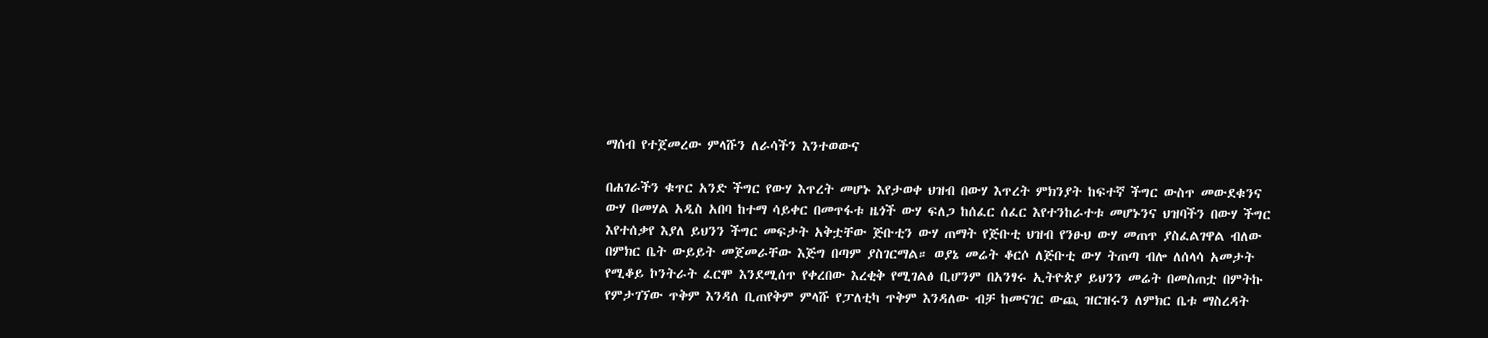ማሰብ የተጀመረው ምላሹን ለራሳችን እንተወውና

በሐገራችን ቁጥር አንድ ችግር የውሃ እጥረት መሆኑ እየታወቀ ህዝብ በውሃ እጥረት ምክንያት ከፍተኛ ችግር ውስጥ መውደቁንና ውሃ በመሃል አዲስ አበባ ከተማ ሳይቀር በመጥፋቱ ዜጎች ውሃ ፍለጋ ከሰፈር ሰፈር እየተንከራተቱ መሆኑንና ህዝባችን በውሃ ችግር እየተሰቃየ እያለ ይህንን ችግር መፍታት አቅቷቸው ጅቡቲን ውሃ ጠማት የጅቡቲ ህዝብ የንፁህ ውሃ መጠጥ ያስፈልገዋል ብለው በምክር ቤት ውይይት መጀመራቸው እጅግ በጣም ያስገርማል። ወያኔ መሬት ቆርሶ ለጅቡቲ ውሃ ትጠጣ ብሎ ለሰላሳ አመታት የሚቆይ ኮንትራት ፈርሞ እንደሚሰጥ የቀረበው እረቂቅ የሚገልፅ ቢሆንም በአንፃሩ ኢትዮጵያ ይህንን መሬት በመስጠቷ በምትኩ የምታገኘው ጥቅም እንዳለ ቢጠየቅም ምላሹ የፓለቲካ ጥቅም እንዳለው ብቻ ከመናገር ውጪ ዝርዝሩን ለምክር ቤቱ ማስረዳት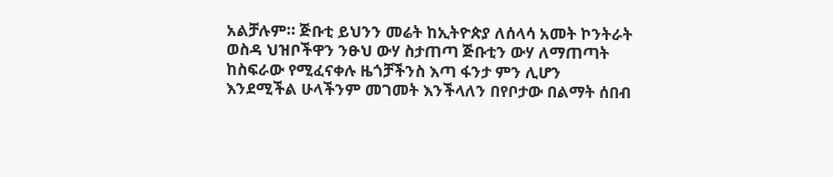አልቻሉም። ጅቡቲ ይህንን መሬት ከኢትዮጵያ ለሰላሳ አመት ኮንትራት ወስዳ ህዝቦችዋን ንፁህ ውሃ ስታጠጣ ጅቡቲን ውሃ ለማጠጣት ከስፍራው የሚፈናቀሉ ዜጎቻችንስ እጣ ፋንታ ምን ሊሆን እንደሚችል ሁላችንም መገመት እንችላለን በየቦታው በልማት ሰበብ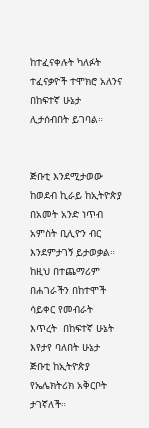ከተፈናቀሉት ካለፉት ተፈናቃዮች ተሞክሮ አለንና በከፍተኛ ሁኔታ ሊታሰብበት ይገባል።


ጅቡቲ እንደሚታወው ከወደብ ኪራይ ከኢትዮጵያ በአመት አንድ ነጥብ አምስት ቢሊዮን ብር እንደምታገኝ ይታወቃል። ከዚህ በተጨማሪም በሐገራችን በከተሞች ሳይቀር የመብራት እጥረት  በከፍተኛ ሁኔት እየታየ ባለበት ሁኔታ ጅቡቲ ከኢትዮጵያ የኤሌክትሪክ አቅርቦት ታገኛለች።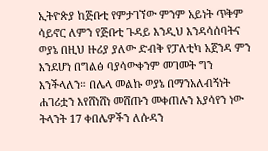ኢትዮጵያ ከጅቡቲ የምታገኘው ምንም አይነት ጥቅም ሳይኖር ለምን የጅቡቲ ጉዳይ እንዲህ እንዳሳሰባትና ወያኔ በዚህ ዙሪያ ያለው ድብቅ የፓለቲካ አጀንዳ ምን እንደሆነ በግልፅ ባያሳውቀንም መገመት ግን እንችላለን። በሌላ መልኩ ወያኔ በማንአለብኝነት ሐገሪቷን እየሸነሸነ መሸጡን መቀጠሉን እያሳየን ነው ትላንት 17 ቀበሌዎችን ለሱዳን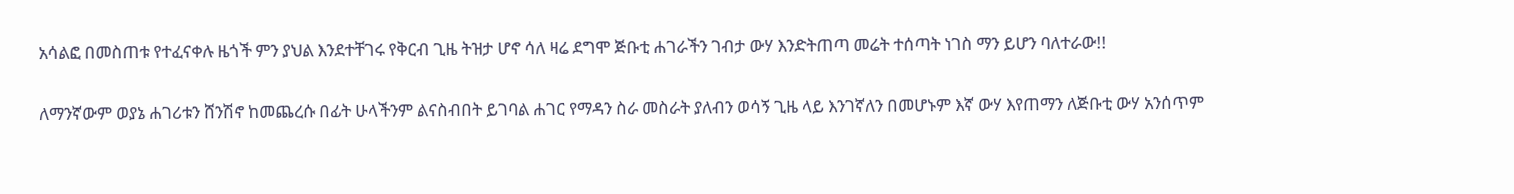አሳልፎ በመስጠቱ የተፈናቀሉ ዜጎች ምን ያህል እንደተቸገሩ የቅርብ ጊዜ ትዝታ ሆኖ ሳለ ዛሬ ደግሞ ጅቡቲ ሐገራችን ገብታ ውሃ እንድትጠጣ መሬት ተሰጣት ነገስ ማን ይሆን ባለተራው!!

ለማንኛውም ወያኔ ሐገሪቱን ሸንሽኖ ከመጨረሱ በፊት ሁላችንም ልናስብበት ይገባል ሐገር የማዳን ስራ መስራት ያለብን ወሳኝ ጊዜ ላይ እንገኛለን በመሆኑም እኛ ውሃ እየጠማን ለጅቡቲ ውሃ አንሰጥም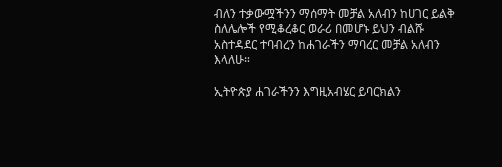ብለን ተቃውሟችንን ማሰማት መቻል አለብን ከሀገር ይልቅ ስለሌሎች የሚቆረቆር ወራሪ በመሆኑ ይህን ብልሹ አስተዳደር ተባብረን ከሐገራችን ማባረር መቻል አለብን እላለሁ።

ኢትዮጵያ ሐገራችንን እግዚአብሄር ይባርክልን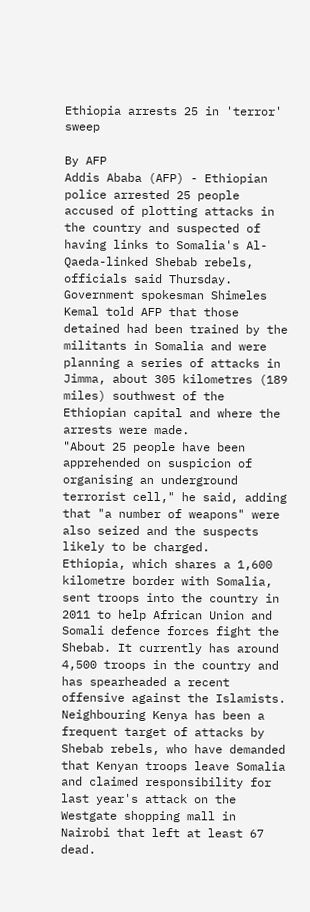Ethiopia arrests 25 in 'terror' sweep

By AFP
Addis Ababa (AFP) - Ethiopian police arrested 25 people accused of plotting attacks in the country and suspected of having links to Somalia's Al-Qaeda-linked Shebab rebels, officials said Thursday.
Government spokesman Shimeles Kemal told AFP that those detained had been trained by the militants in Somalia and were planning a series of attacks in Jimma, about 305 kilometres (189 miles) southwest of the Ethiopian capital and where the arrests were made.
"About 25 people have been apprehended on suspicion of organising an underground terrorist cell," he said, adding that "a number of weapons" were also seized and the suspects likely to be charged.
Ethiopia, which shares a 1,600 kilometre border with Somalia, sent troops into the country in 2011 to help African Union and Somali defence forces fight the Shebab. It currently has around 4,500 troops in the country and has spearheaded a recent offensive against the Islamists.
Neighbouring Kenya has been a frequent target of attacks by Shebab rebels, who have demanded that Kenyan troops leave Somalia and claimed responsibility for last year's attack on the Westgate shopping mall in Nairobi that left at least 67 dead.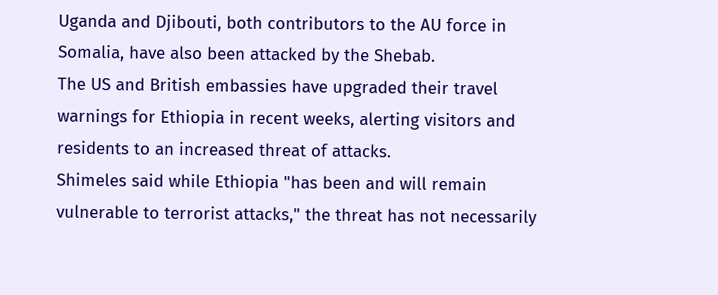Uganda and Djibouti, both contributors to the AU force in Somalia, have also been attacked by the Shebab.
The US and British embassies have upgraded their travel warnings for Ethiopia in recent weeks, alerting visitors and residents to an increased threat of attacks.
Shimeles said while Ethiopia "has been and will remain vulnerable to terrorist attacks," the threat has not necessarily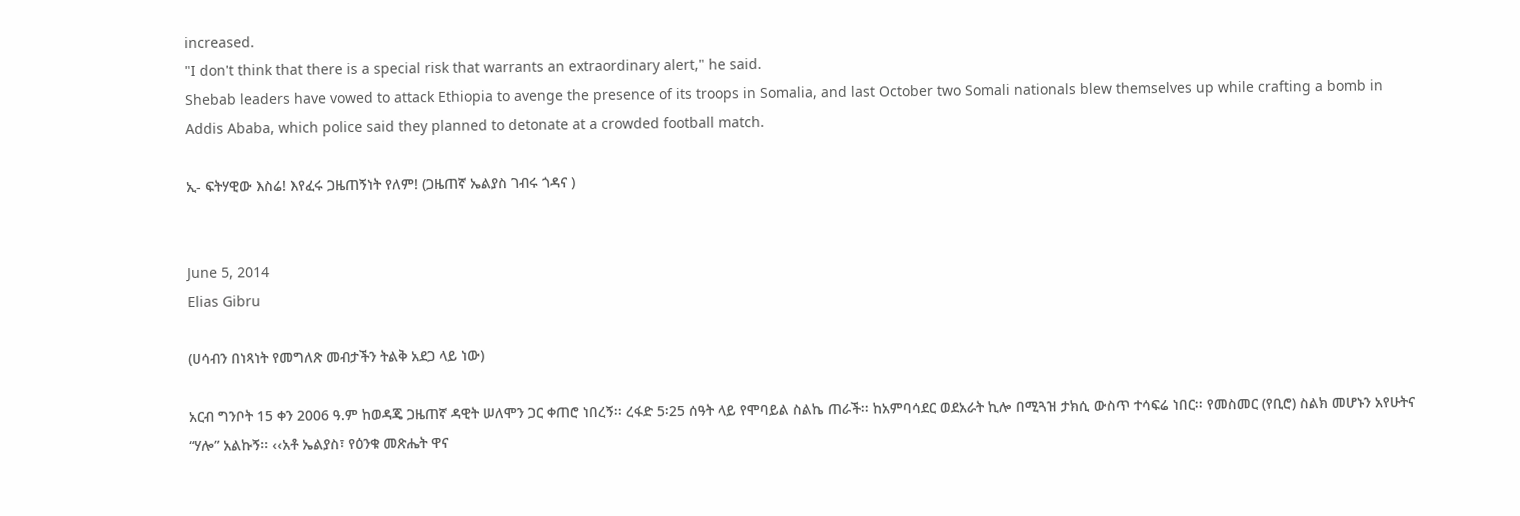increased.
"I don't think that there is a special risk that warrants an extraordinary alert," he said.
Shebab leaders have vowed to attack Ethiopia to avenge the presence of its troops in Somalia, and last October two Somali nationals blew themselves up while crafting a bomb in Addis Ababa, which police said they planned to detonate at a crowded football match.

ኢ- ፍትሃዊው እስሬ! እየፈሩ ጋዜጠኝነት የለም! (ጋዜጠኛ ኤልያስ ገብሩ ጎዳና )


June 5, 2014
Elias Gibru

(ሀሳብን በነጻነት የመግለጽ መብታችን ትልቅ አደጋ ላይ ነው)

አርብ ግንቦት 15 ቀን 2006 ዓ.ም ከወዳጄ ጋዜጠኛ ዳዊት ሠለሞን ጋር ቀጠሮ ነበረኝ፡፡ ረፋድ 5፡25 ሰዓት ላይ የሞባይል ስልኬ ጠራች፡፡ ከአምባሳደር ወደአራት ኪሎ በሚጓዝ ታክሲ ውስጥ ተሳፍሬ ነበር፡፡ የመስመር (የቢሮ) ስልክ መሆኑን አየሁትና “ሃሎ” አልኩኝ፡፡ ‹‹አቶ ኤልያስ፣ የዕንቁ መጽሔት ዋና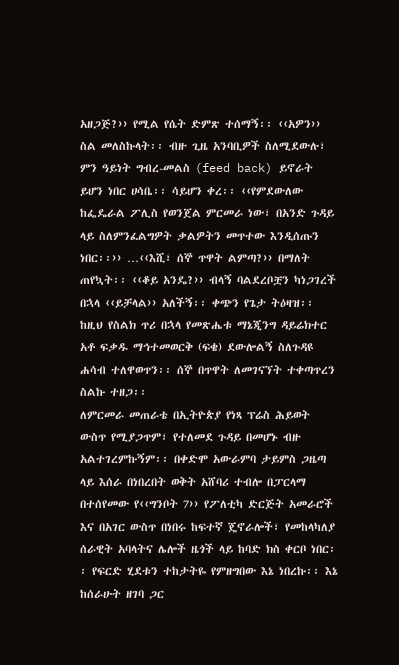አዘጋጅ?›› የሚል የሴት ድምጽ ተሰማኝ፡፡ ‹‹አዎን›› ስል መለስኩላት፡፡ ብዙ ጊዜ አንባቢዎች ስለሚደውሉ፣ ምን ዓይነት ግብረ-መልስ (feed back) ይኖራት ይሆን ነበር ሀሳቤ፡፡ ሳይሆን ቀረ፡፡ ‹‹የምደውለው ከፌዴራል ፖሊስ የወንጀል ምርመራ ነው፣ በአንድ ጉዳይ ላይ ስለምንፈልግዎት ቃልዎትን መጥተው እንዲሰጡን ነበር፡፡›› …‹‹እሺ፣ ሰኞ ጥዋት ልምጣ?›› በማለት ጠየኳት፡፡ ‹‹ቆይ አንዴ?›› ብላኝ ባልደረቦቿን ካነጋገረች በኋላ ‹‹ይቻላል›› አለችኝ፡፡ ቀጭን የጌታ ትዕዛዝ፡፡ ከዚህ የስልክ ጥሪ በኋላ የመጽሔቱ ማኔጂንግ ዳይሬክተር አቶ ፍቃዱ ማኅተመወርቅ (ፍቄ) ደውሎልኝ ስለጉዳዩ ሐሳብ ተለዋወጥን፡፡ ሰኞ በጥዋት ለመገናኘት ተቀጣጥረን ስልኩ ተዘጋ፡፡
ለምርመራ መጠራቴ በኢትዮጵያ የነጻ ፕሬስ ሕይወት ውስጥ የሚያጋጥም፣ የተለመደ ጉዳይ በመሆኑ ብዙ አልተገረምኩኝም፡፡ በቀድሞ አውራምባ ታይምስ ጋዜጣ ላይ እሰራ በነበረበት ወቅት አሸባሪ ተብሎ በፓርላማ በተሰየመው የ‹‹ግንቦት 7›› የፖለቲካ ድርጅት አመራሮች እና በአገር ውስጥ በነበሩ ከፍተኛ ጄኖራሎች፣ የመከላካለያ ሰራዊት አባላትና ሌሎች ዜጎች ላይ ከባድ ክስ ቀርቦ ነበር፡፡ የፍርድ ሂደቱን ተከታትዬ የምዘግበው እኔ ነበረኩ፡፡ እኔ ከሰራሁት ዘገባ ጋር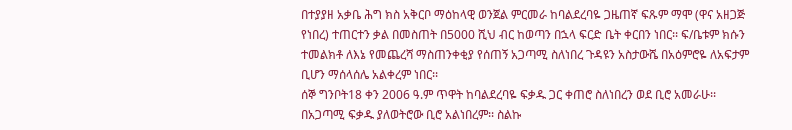በተያያዘ አቃቤ ሕግ ክስ አቅርቦ ማዕከላዊ ወንጀል ምርመራ ከባልደረባዬ ጋዜጠኛ ፍጹም ማሞ (ዋና አዘጋጅ የነበረ) ተጠርተን ቃል በመስጠት በ5000 ሺህ ብር ከወጣን በኋላ ፍርድ ቤት ቀርበን ነበር፡፡ ፍ/ቤቱም ክሱን ተመልክቶ ለእኔ የመጨረሻ ማስጠንቀቂያ የሰጠኝ አጋጣሚ ስለነበረ ጉዳዩን አስታውሼ በአዕምሮዬ ለአፍታም ቢሆን ማሰላሰሌ አልቀረም ነበር፡፡
ሰኞ ግንቦት18 ቀን 2006 ዓ.ም ጥዋት ከባልደረባዬ ፍቃዱ ጋር ቀጠሮ ስለነበረን ወደ ቢሮ አመራሁ፡፡ በአጋጣሚ ፍቃዱ ያለወትሮው ቢሮ አልነበረም፡፡ ስልኩ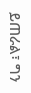ይጠራል፣ ግን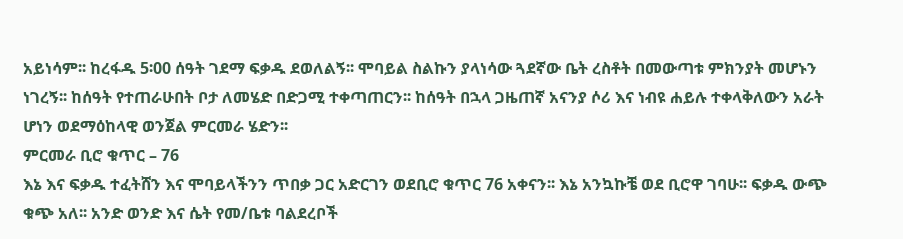አይነሳም፡፡ ከረፋዱ 5፡00 ሰዓት ገደማ ፍቃዱ ደወለልኝ፡፡ ሞባይል ስልኩን ያላነሳው ጓደኛው ቤት ረስቶት በመውጣቱ ምክንያት መሆኑን ነገረኝ፡፡ ከሰዓት የተጠራሁበት ቦታ ለመሄድ በድጋሚ ተቀጣጠርን፡፡ ከሰዓት በኋላ ጋዜጠኛ አናንያ ሶሪ እና ነብዩ ሐይሉ ተቀላቅለውን አራት ሆነን ወደማዕከላዊ ወንጀል ምርመራ ሄድን፡፡
ምርመራ ቢሮ ቁጥር – 76
እኔ እና ፍቃዱ ተፈትሸን እና ሞባይላችንን ጥበቃ ጋር አድርገን ወደቢሮ ቁጥር 76 አቀናን፡፡ እኔ አንኳኩቼ ወደ ቢሮዋ ገባሁ፡፡ ፍቃዱ ውጭ ቁጭ አለ፡፡ አንድ ወንድ እና ሴት የመ/ቤቱ ባልደረቦች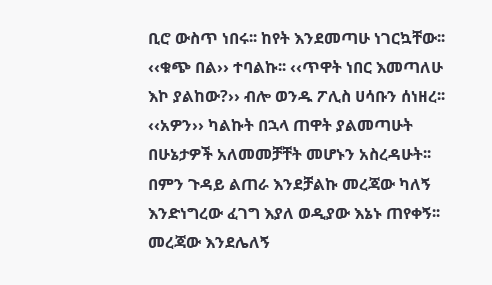ቢሮ ውስጥ ነበሩ፡፡ ከየት እንደመጣሁ ነገርኳቸው፡፡ ‹‹ቁጭ በል›› ተባልኩ፡፡ ‹‹ጥዋት ነበር እመጣለሁ እኮ ያልከው?›› ብሎ ወንዱ ፖሊስ ሀሳቡን ሰነዘረ፡፡ ‹‹አዎን›› ካልኩት በኋላ ጠዋት ያልመጣሁት በሁኔታዎች አለመመቻቸት መሆኑን አስረዳሁት፡፡ በምን ጉዳይ ልጠራ እንደቻልኩ መረጃው ካለኝ እንድነግረው ፈገግ እያለ ወዲያው እኔኑ ጠየቀኝ፡፡ መረጃው እንደሌለኝ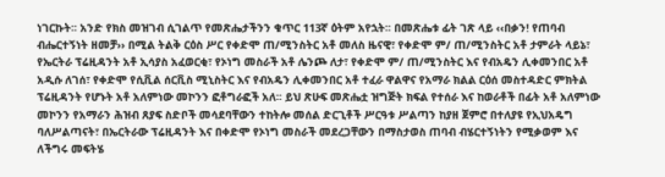ነገርኩት፡፡ አንድ የክስ መዝገብ ሲገልጥ የመጽሔታችንን ቁጥር 113ኛ ዕትም አየኋት፡፡ በመጽሔቱ ፊት ገጽ ላይ ‹‹በቃን! የጠባብ ብሔርተኝነት ዘመቻ›› በሚል ትልቅ ርዕስ ሥር የቀድሞ ጠ/ሚንስትር አቶ መለስ ዜናዊ፣ የቀድሞ ም/ ጠ/ሚንስትር አቶ ታምራት ላይኔ፣ የኤርትራ ፕሬዚዳንት አቶ ኢሳያስ አፈወርቂ፣ የኦነግ መስራች አቶ ሌንጮ ለታ፣ የቀድሞ ም/ ጠ/ሚንስትር እና የብአዴን ሊቀመንበር አቶ አዲሱ ለገሰ፣ የቀድሞ የሲቪል ሰርቪስ ሚኒስትር እና የብአዴን ሊቀመንበር አቶ ተፈራ ዋልዋና የአማራ ክልል ርዕሰ መስተዳድር ምክትል ፕሬዚዳንት የሆኑት አቶ አለምነው መኮንን ፎቶግራፎች አለ፡፡ ይህ ጽሁፍ መጽሔቷ ዝግጅት ክፍል የተሰራ እና ከወራቶች በፊት አቶ አለምነው መኮንን የአማራን ሕዝብ ጸያፍ ስድቦች መሳደባቸውን ተከትሎ መሰል ድርጊቶች ሥርዓቱ ሥልጣን ከያዘ ጀምሮ በተለያዩ የኢህአዴግ ባለሥልጣናት፣ በኤርትራው ፕሬዚዳንት እና በቀድሞ የኦነግ መስራች መደረጋቸውን በማስታወስ ጠባብ ብሄርተኝነትን የሚቃወም እና ለችግሩ መፍትሄ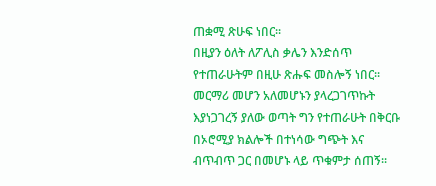ጠቋሚ ጽሁፍ ነበር፡፡
በዚያን ዕለት ለፖሊስ ቃሌን እንድሰጥ የተጠራሁትም በዚሁ ጽሑፍ መስሎኝ ነበር፡፡ መርማሪ መሆን አለመሆኑን ያላረጋገጥኩት እያነጋገረኝ ያለው ወጣት ግን የተጠራሁት በቅርቡ በኦሮሚያ ክልሎች በተነሳው ግጭት እና ብጥብጥ ጋር በመሆኑ ላይ ጥቁምታ ሰጠኝ፡፡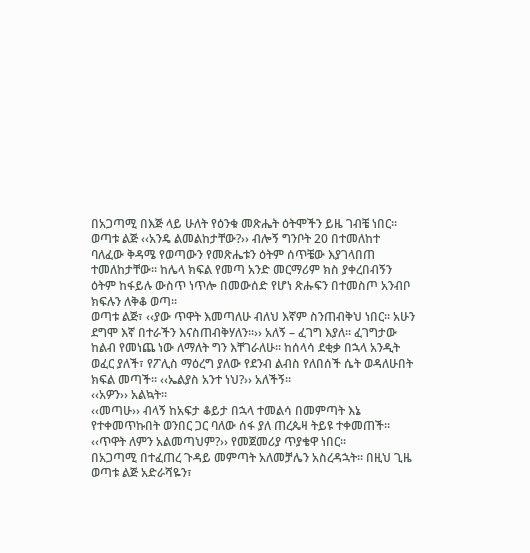በአጋጣሚ በእጅ ላይ ሁለት የዕንቁ መጽሔት ዕትሞችን ይዜ ገብቼ ነበር፡፡ ወጣቱ ልጅ ‹‹አንዴ ልመልከታቸው?›› ብሎኝ ግንቦት 20 በተመለከተ ባለፈው ቅዳሜ የወጣውን የመጽሔቱን ዕትም ሰጥቼው እያገላበጠ ተመለከታቸው፡፡ ከሌላ ክፍል የመጣ አንድ መርማሪም ክስ ያቀረበብኝን ዕትም ከፋይሉ ውስጥ ነጥሎ በመውሰድ የሆነ ጽሑፍን በተመስጦ አንብቦ ክፍሉን ለቅቆ ወጣ፡፡
ወጣቱ ልጅ፣ ‹‹ያው ጥዋት እመጣለሁ ብለህ እኛም ስንጠብቅህ ነበር፡፡ አሁን ደግሞ እኛ በተራችን እናስጠብቅሃለን፡፡›› አለኝ – ፈገግ እያለ፡፡ ፈገግታው ከልብ የመነጨ ነው ለማለት ግን እቸገራለሁ፡፡ ከሰላሳ ደቂቃ በኋላ አንዲት ወፈር ያለች፣ የፖሊስ ማዕረግ ያለው የደንብ ልብስ የለበሰች ሴት ወዳለሁበት ክፍል መጣች፡፡ ‹‹ኤልያስ አንተ ነህ?›› አለችኝ፡፡
‹‹አዎን›› አልኳት፡፡
‹‹መጣሁ›› ብላኝ ከአፍታ ቆይታ በኋላ ተመልሳ በመምጣት እኔ የተቀመጥኩበት ወንበር ጋር ባለው ሰፋ ያለ ጠረጴዛ ትይዩ ተቀመጠች፡፡
‹‹ጥዋት ለምን አልመጣህም?›› የመጀመሪያ ጥያቄዋ ነበር፡፡
በአጋጣሚ በተፈጠረ ጉዳይ መምጣት አለመቻሌን አስረዳኋት፡፡ በዚህ ጊዜ ወጣቱ ልጅ አድራሻዬን፣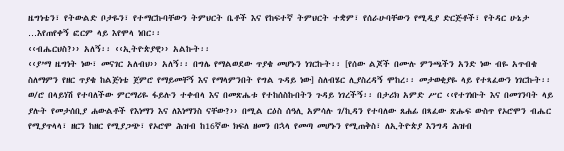ዜግነቴን፣ የትውልድ ቦታዬን፣ የተማርኩባቸውን ትምህርት ቤቶች እና የከፍተኛ ትምህርት ተቋም፣ የሰራሁባቸውን የሚዲያ ድርጅቶች፣ የትዳር ሁኔታ …እየጠየቀኝ ፎርም ላይ እየሞላ ነበር፡፡
‹‹ብሔርህስ?›› አለኝ፡፡ ‹‹ኢትዮጵያዊ›› አልኩት፡፡
‹‹ያ’ማ ዜግነት ነው፣ መናገር አለብህ›› አለኝ፡፡ በግሌ የማልወደው ጥያቄ መሆኑን ነገርኩት፡፡ [የሰው ልጆች በሙሉ ምንጫችን አንድ ነው ብዬ አጥብቄ ስለማምን የዘር ጥያቄ ከልጅነቴ ጀምሮ የማይመቸኝ እና የማላምንበት የግል ጉዳይ ነው] ስለብሄር ሊያስረዳኝ ሞከረ፡፡ መታወቂያዬ ላይ የተጻፈውን ነገርኩት፡፡
ወ/ሮ በላይነሽ የተባለችው ምርማሪዬ ፋይሉን ተቀብላ እና በመጽሔቱ የተከሰስኩበትን ጉዳይ ነገረችኝ፡፡ በታሪክ አምድ ሥር ‹‹የተገነቡት እና በመገንባት ላይ ያሉት የመታሰቢያ ሐውልቶች የእነማን እና ለእነማንስ ናቸው?›› በሚል ርዕስ ሰዓሊ አምሳሉ ገ/ኪዳን የተባለው ጸሐፊ በጻፈው ጽሑፍ ውስጥ የኦሮሞን ብሔር የሚያጥላላ፣ ዘርን ከዘር የሚያጋጭ፣ የኦሮሞ ሕዝብ ከ16ኛው ክፍለ ዘመን በኋላ የመጣ መሆኑን የሚጠቅስ፣ ለኢትዮጵያ እንግዳ ሕዝብ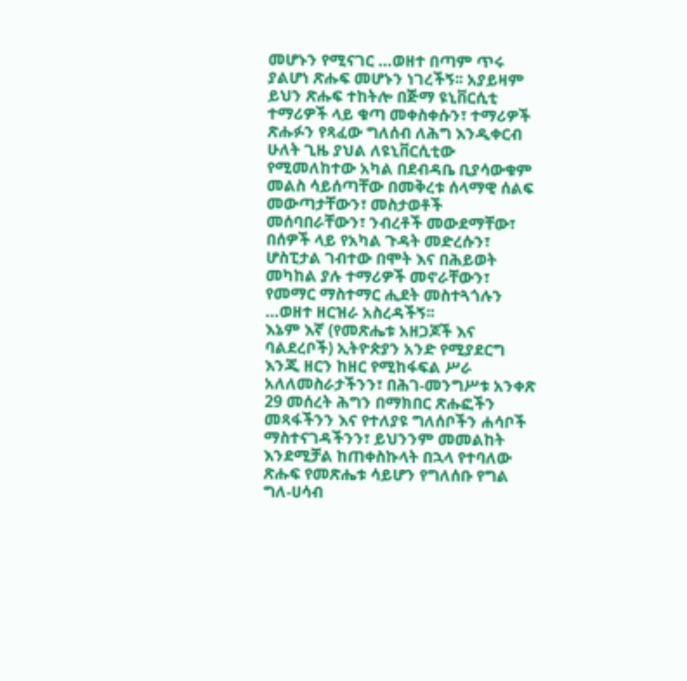መሆኑን የሚናገር …ወዘተ በጣም ጥሩ ያልሆነ ጽሑፍ መሆኑን ነገረችኝ፡፡ አያይዛም ይህን ጽሑፍ ተከትሎ በጅማ ዩኒቨርሲቲ ተማሪዎች ላይ ቁጣ መቀስቀሱን፣ ተማሪዎች ጽሑፉን የጻፈው ግለሰብ ለሕግ እንዲቀርብ ሁለት ጊዜ ያህል ለዩኒቨርሲቲው የሚመለከተው አካል በደብዳቤ ቢያሳውቁም መልስ ሳይሰጣቸው በመቅረቱ ሰላማዊ ሰልፍ መውጣታቸውን፣ መስታወቶች መሰባበራቸውን፣ ንብረቶች መውደማቸው፣ በሰዎች ላይ የአካል ጉዳት መድረሱን፣ ሆስፒታል ገብተው በሞት እና በሕይወት መካከል ያሉ ተማሪዎች መኖራቸውን፣ የመማር ማስተማር ሒደት መስተጓጎሉን …ወዘተ ዘርዝራ አስረዳችኝ፡፡
እኔም እኛ (የመጽሔቱ አዘጋጆች እና ባልደረቦች) ኢትዮጵያን አንድ የሚያደርግ እንጂ ዘርን ከዘር የሚከፋፍል ሥራ አለለመስራታችንን፣ በሕገ-መንግሥቱ አንቀጽ 29 መሰረት ሕግን በማክበር ጽሑፎችን መጻፋችንን እና የተለያዩ ግለሰቦችን ሐሳቦች ማስተናገዳችንን፣ ይህንንም መመልከት እንደሚቻል ከጠቀስኩላት በኋላ የተባለው ጽሑፍ የመጽሔቱ ሳይሆን የግለሰቡ የግል ግለ-ሀሳብ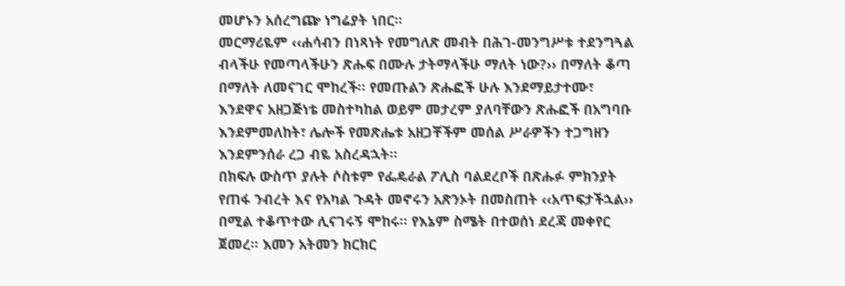መሆኑን አሰረግጬ ነግሬያት ነበር፡፡
መርማሪዬም ‹‹ሐሳብን በነጻነት የመግለጽ መብት በሕገ-መንግሥቱ ተደንግጓል ብላችሁ የመጣላችሁን ጽሑፍ በሙሉ ታትማላችሁ ማለት ነው?›› በማለት ቆጣ በማለት ለመናገር ሞከረች፡፡ የመጡልን ጽሑፎች ሁሉ እንደማይታተሙ፣ እንደዋና አዘጋጅነቴ መስተካከል ወይም መታረም ያለባቸውን ጽሑፎች በአግባቡ እንደምመለከት፣ ሌሎች የመጽሔቱ አዘጋቾችም መሰል ሥራዎችን ተጋግዘን እንደምንሰራ ረጋ ብዬ አስረዳኋት፡፡
በክፍሉ ውስጥ ያሉት ሶስቱም የፌዴራል ፖሊስ ባልደረቦች በጽሑፉ ምክንያት የጠፋ ንብረት እና የአካል ጉዳት መኖሩን አጽንኦት በመስጠት ‹‹አጥፍታችኋል›› በሚል ተቆጥተው ሊናገሩኝ ሞከሩ፡፡ የእኔም ስሜት በተወሰነ ደረጃ መቀየር ጀመረ፡፡ እመን አትመን ክርክር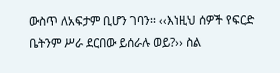ውስጥ ለአፍታም ቢሆን ገባን፡፡ ‹‹እነዚህ ሰዎች የፍርድ ቤትንም ሥራ ደርበው ይሰራሉ ወይ?›› ስል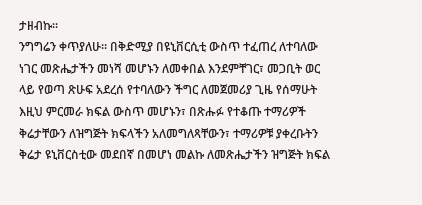ታዘብኩ፡፡
ንግግሬን ቀጥያለሁ፡፡ በቅድሚያ በዩኒቨርሲቲ ውስጥ ተፈጠረ ለተባለው ነገር መጽሔታችን መነሻ መሆኑን ለመቀበል እንደምቸገር፣ መጋቢት ወር ላይ የወጣ ጽሁፍ አደረሰ የተባለውን ችግር ለመጀመሪያ ጊዜ የሰማሁት እዚህ ምርመራ ክፍል ውስጥ መሆኑን፣ በጽሑፉ የተቆጡ ተማሪዎች ቅሬታቸውን ለዝግጅት ክፍላችን አለመግለጻቸውን፣ ተማሪዎቹ ያቀረቡትን ቅሬታ ዩኒቨርስቲው መደበኛ በመሆነ መልኩ ለመጽሔታችን ዝግጅት ክፍል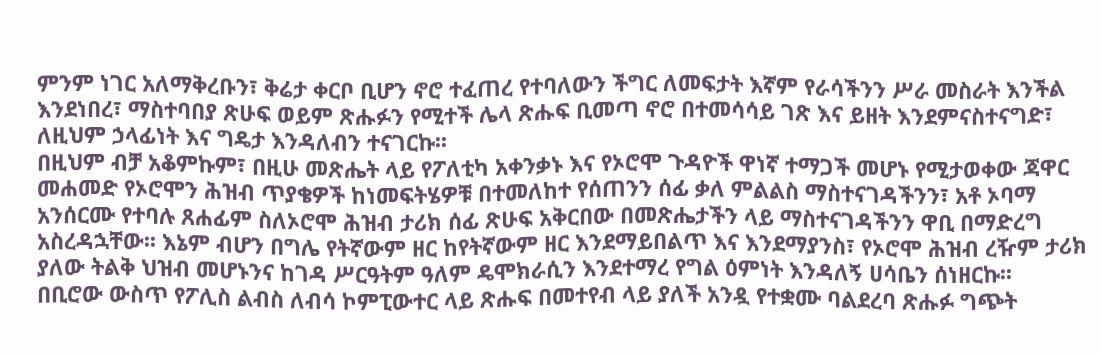ምንም ነገር አለማቅረቡን፣ ቅሬታ ቀርቦ ቢሆን ኖሮ ተፈጠረ የተባለውን ችግር ለመፍታት እኛም የራሳችንን ሥራ መስራት እንችል እንደነበረ፣ ማስተባበያ ጽሁፍ ወይም ጽሑፉን የሚተች ሌላ ጽሑፍ ቢመጣ ኖሮ በተመሳሳይ ገጽ እና ይዘት እንደምናስተናግድ፣ ለዚህም ኃላፊነት እና ግዴታ እንዳለብን ተናገርኩ፡፡
በዚህም ብቻ አቆምኩም፣ በዚሁ መጽሔት ላይ የፖለቲካ አቀንቃኑ እና የኦሮሞ ጉዳዮች ዋነኛ ተማጋች መሆኑ የሚታወቀው ጃዋር መሐመድ የኦሮሞን ሕዝብ ጥያቄዎች ከነመፍትሄዎቹ በተመለከተ የሰጠንን ሰፊ ቃለ ምልልስ ማስተናገዳችንን፣ አቶ ኦባማ አንሰርሙ የተባሉ ጸሐፊም ስለኦሮሞ ሕዝብ ታሪክ ሰፊ ጽሁፍ አቅርበው በመጽሔታችን ላይ ማስተናገዳችንን ዋቢ በማድረግ አስረዳኋቸው፡፡ እኔም ብሆን በግሌ የትኛውም ዘር ከየትኛውም ዘር እንደማይበልጥ እና እንደማያንስ፣ የኦሮሞ ሕዝብ ረዥም ታሪክ ያለው ትልቅ ህዝብ መሆኑንና ከገዳ ሥርዓትም ዓለም ዴሞክራሲን እንደተማረ የግል ዕምነት እንዳለኝ ሀሳቤን ሰነዘርኩ፡፡
በቢሮው ውስጥ የፖሊስ ልብስ ለብሳ ኮምፒውተር ላይ ጽሑፍ በመተየብ ላይ ያለች አንዷ የተቋሙ ባልደረባ ጽሑፉ ግጭት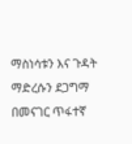ማስነሳቱን እና ጉዳት ማድረሱን ደጋግማ በመናገር ጥፋተኛ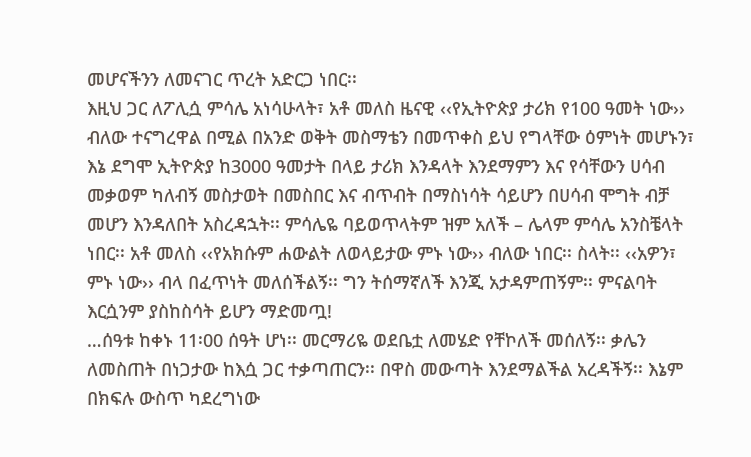መሆናችንን ለመናገር ጥረት አድርጋ ነበር፡፡
እዚህ ጋር ለፖሊሷ ምሳሌ አነሳሁላት፣ አቶ መለስ ዜናዊ ‹‹የኢትዮጵያ ታሪክ የ100 ዓመት ነው›› ብለው ተናግረዋል በሚል በአንድ ወቅት መስማቴን በመጥቀስ ይህ የግላቸው ዕምነት መሆኑን፣ እኔ ደግሞ ኢትዮጵያ ከ3000 ዓመታት በላይ ታሪክ እንዳላት እንደማምን እና የሳቸውን ሀሳብ መቃወም ካለብኝ መስታወት በመስበር እና ብጥብት በማስነሳት ሳይሆን በሀሳብ ሞግት ብቻ መሆን እንዳለበት አስረዳኋት፡፡ ምሳሌዬ ባይወጥላትም ዝም አለች – ሌላም ምሳሌ አንስቼላት ነበር፡፡ አቶ መለስ ‹‹የአክሱም ሐውልት ለወላይታው ምኑ ነው›› ብለው ነበር፡፡ ስላት፡፡ ‹‹አዎን፣ ምኑ ነው›› ብላ በፈጥነት መለሰችልኝ፡፡ ግን ትሰማኛለች እንጂ አታዳምጠኝም፡፡ ምናልባት እርሷንም ያስከስሳት ይሆን ማድመጧ!
…ሰዓቱ ከቀኑ 11፡00 ሰዓት ሆነ፡፡ መርማሪዬ ወደቤቷ ለመሄድ የቸኮለች መሰለኝ፡፡ ቃሌን ለመስጠት በነጋታው ከእሷ ጋር ተቃጣጠርን፡፡ በዋስ መውጣት እንደማልችል አረዳችኝ፡፡ እኔም በክፍሉ ውስጥ ካደረግነው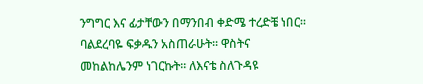ንግግር እና ፊታቸውን በማንበብ ቀድሜ ተረድቼ ነበር፡፡ ባልደረባዬ ፍቃዱን አስጠራሁት፡፡ ዋስትና መከልከሌንም ነገርኩት፡፡ ለእናቴ ስለጉዳዩ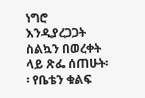ነግሮ እንዲያረጋጋት ስልኳን በወረቀት ላይ ጽፌ ሰጠሁት፡፡ የቤቴን ቁልፍ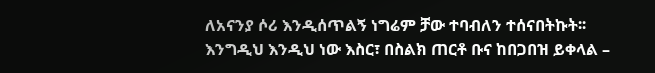ለአናንያ ሶሪ እንዲሰጥልኝ ነግሬም ቻው ተባብለን ተሰናበትኩት፡፡ እንግዲህ እንዲህ ነው እስር፣ በስልክ ጠርቶ ቡና ከበጋበዝ ይቀላል –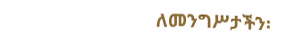ለመንግሥታችን፡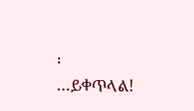፡
…ይቀጥላል!